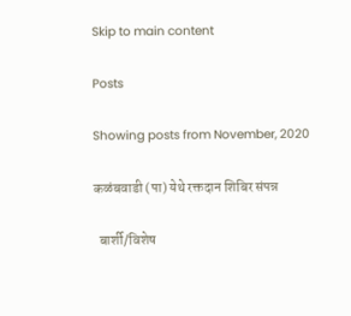Skip to main content

Posts

Showing posts from November, 2020

कळंबवाडी (पा) येथे रक्तदान शिबिर संपन्न

  बार्शी/विशेष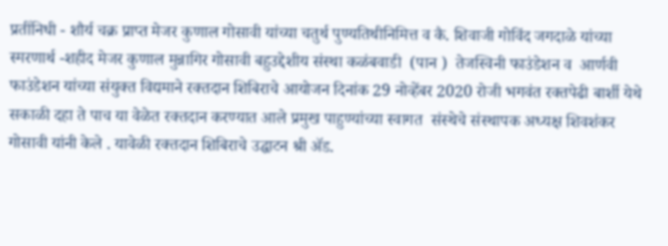प्रतींनिधी - शौर्य चक्र प्राप्त मेजर कुणाल गोसावी यांच्या चतुर्थ पुण्यतिथीनिमित्त व कै. शिवाजी गोविंद जगदाळे यांच्या स्मरणार्थ -शहीद मेजर कुणाल मुन्नागिर गोसावी बहुउद्देशीय संस्था कळंबवाडी  (पान )  तेजस्विनी फाउंडेशन व  आर्णवी फाउंडेशन यांच्या संयुक्त विद्यमाने रक्तदान शिबिराचे आयोजन दिनांक 29 नोव्हेंबर 2020 रोजी भगवंत रक्तपेढी बार्शी येथे सकाळी दहा ते पाच या वेळेत रक्तदान करण्यात आले प्रमुख पाहुण्यांच्या स्वागत  संस्थेचे संस्थापक अध्यक्ष शिवशंकर गोसावी यांनी केले . यावेळी रक्तदान शिबिराचे उद्घाटन श्री ॲड.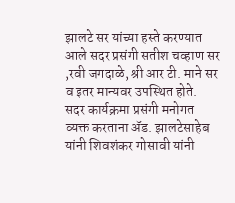झालटे सर यांच्या हस्ते करण्यात आले सदर प्रसंगी सतीश चव्हाण सर ,रवी जगदाळे, श्री आर टी. माने सर व इतर मान्यवर उपस्थित होते.    सदर कार्यक्रमा प्रसंगी मनोगत व्यक्त करताना ॲड. झालटेसाहेब यांनी शिवशंकर गोसावी यांनी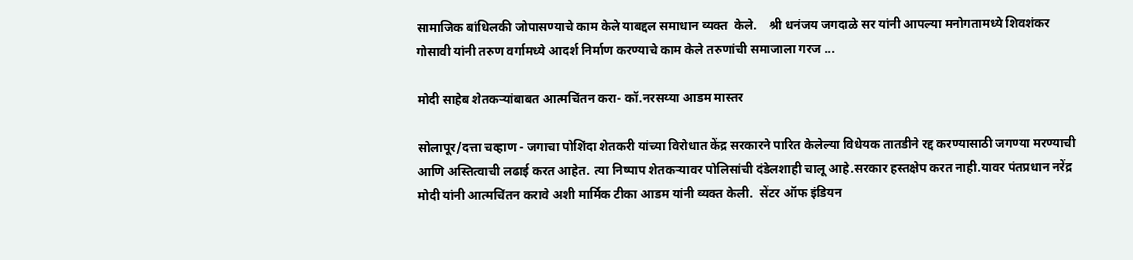सामाजिक बांधिलकी जोपासण्याचे काम केले याबद्दल समाधान व्यक्त  केले.    श्री धनंजय जगदाळे सर यांनी आपल्या मनोगतामध्ये शिवशंकर गोसावी यांनी तरुण वर्गामध्ये आदर्श निर्माण करण्याचे काम केले तरुणांची समाजाला गरज ...

मोदी साहेब शेतकऱ्यांबाबत आत्मचिंतन करा- कॉ.नरसय्या आडम मास्तर

सोलापूर/दत्ता चव्हाण - जगाचा पोशिंदा शेतकरी यांच्या विरोधात केंद्र सरकारने पारित केलेल्या विधेयक तातडीने रद्द करण्यासाठी जगण्या मरण्याची आणि अस्तित्वाची लढाई करत आहेत. त्या निष्पाप शेतकऱ्यावर पोलिसांची दंडेलशाही चालू आहे.सरकार हस्तक्षेप करत नाही.यावर पंतप्रधान नरेंद्र मोदी यांनी आत्मचिंतन करावे अशी मार्मिक टीका आडम यांनी व्यक्त केली.  सेंटर ऑफ इंडियन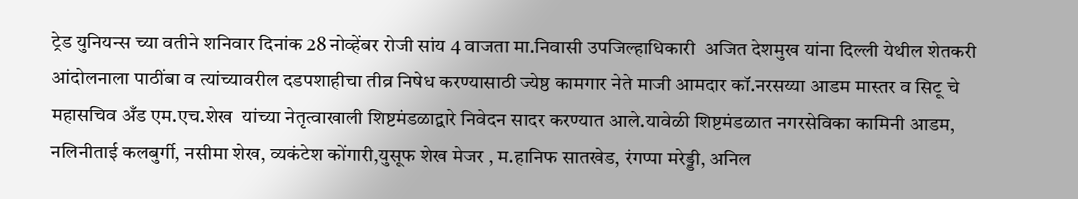ट्रेड युनियन्स च्या वतीने शनिवार दिनांक 28 नोव्हेंबर रोजी सांय 4 वाजता मा.निवासी उपजिल्हाधिकारी  अजित देशमुख यांना दिल्ली येथील शेतकरी आंदोलनाला पाठींबा व त्यांच्यावरील दडपशाहीचा तीव्र निषेध करण्यासाठी ज्येष्ठ कामगार नेते माजी आमदार कॉ.नरसय्या आडम मास्तर व सिटू चे महासचिव अँड एम.एच.शेख  यांच्या नेतृत्वाखाली शिष्टमंडळाद्वारे निवेदन सादर करण्यात आले.यावेळी शिष्टमंडळात नगरसेविका कामिनी आडम, नलिनीताई कलबुर्गी, नसीमा शेख, व्यकंटेश कोंगारी,युसूफ शेख मेजर , म.हानिफ सातखेड, रंगप्पा मरेड्डी, अनिल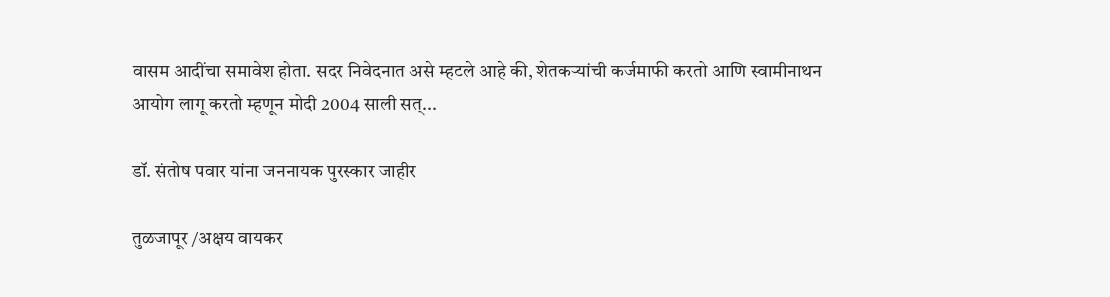वासम आदींचा समावेश होता. सदर निवेदनात असे म्हटले आहे की, शेतकऱ्यांची कर्जमाफी करतो आणि स्वामीनाथन आयोग लागू करतो म्हणून मोदी 2004 साली सत्...

डॉ. संतोष पवार यांना जननायक पुरस्कार जाहीर

तुळजापूर /अक्षय वायकर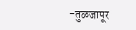-तुळजापूर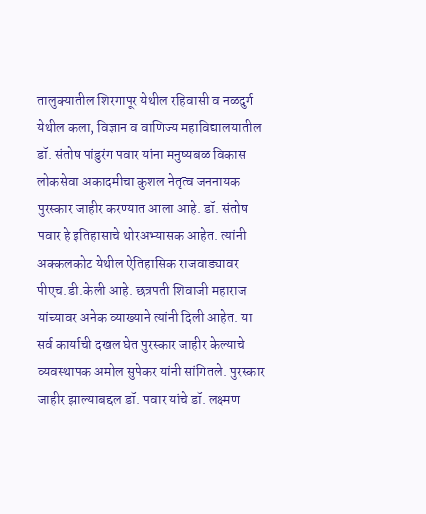तालुक्यातील शिरगापूर येथील रहिवासी व नळदुर्ग येथील कला, विज्ञान व वाणिज्य महाविद्यालयातील डॉ. संतोष पांडुरंग पवार यांना मनुष्यबळ विकास लोकसेवा अकादमीचा कुशल नेतृत्व जननायक पुरस्कार जाहीर करण्यात आला आहे. डॉ. संतोष पवार हे इतिहासाचे थोरअभ्यासक आहेत. त्यांनी अक्कलकोट येथील ऐतिहासिक राजवाड्यावर पीएच.डी.केली आहे. छत्रपती शिवाजी महाराज यांच्यावर अनेक व्याख्याने त्यांनी दिली आहेत. या सर्व कार्याची दखल घेत पुरस्कार जाहीर केल्याचे व्यवस्थापक अमोल सुपेकर यांनी सांगितले. पुरस्कार जाहीर झाल्याबद्दल डॉ. पवार यांचे डॉ. लक्ष्मण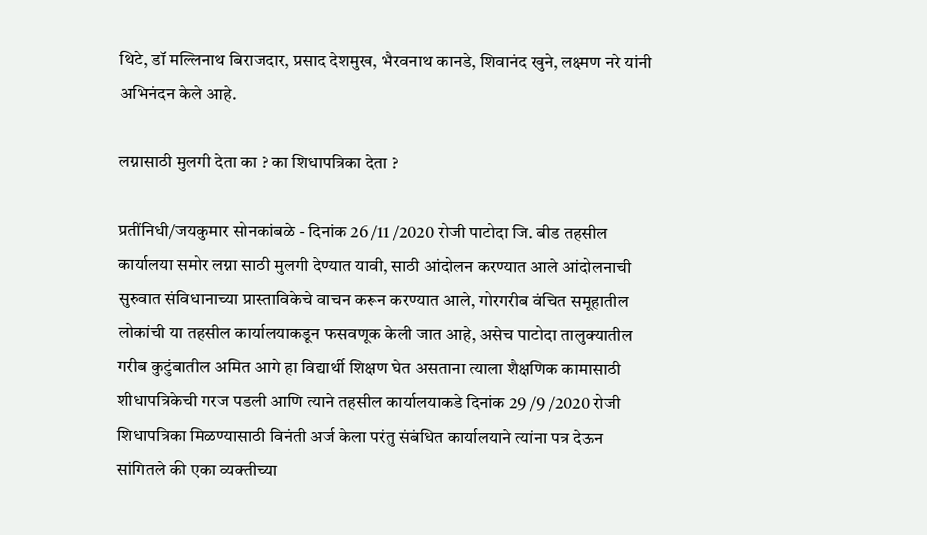थिटे, डॉ मल्लिनाथ बिराजदार, प्रसाद देशमुख, भैरवनाथ कानडे, शिवानंद खुने, लक्ष्मण नरे यांनी अभिनंदन केले आहे.

लग्नासाठी मुलगी देता का ? का शिधापत्रिका देता ?

प्रतींनिधी/जयकुमार सोनकांबळे - दिनांक 26 /11 /2020 रोजी पाटोदा जि. बीड तहसील कार्यालया समोर लग्ना साठी मुलगी देण्यात यावी, साठी आंदोलन करण्यात आले आंदोलनाची सुरुवात संविधानाच्या प्रास्ताविकेचे वाचन करून करण्यात आले, गोरगरीब वंचित समूहातील लोकांची या तहसील कार्यालयाकडून फसवणूक केली जात आहे, असेच पाटोदा तालुक्यातील गरीब कुटुंबातील अमित आगे हा विद्यार्थी शिक्षण घेत असताना त्याला शैक्षणिक कामासाठी शीधापत्रिकेची गरज पडली आणि त्याने तहसील कार्यालयाकडे दिनांक 29 /9 /2020 रोजी शिधापत्रिका मिळण्यासाठी विनंती अर्ज केला परंतु संबंधित कार्यालयाने त्यांना पत्र देऊन सांगितले की एका व्यक्तीच्या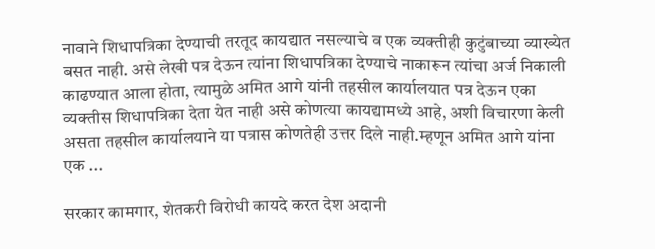नावाने शिधापत्रिका देण्याची तरतूद कायद्यात नसल्याचे व एक व्यक्तीही कुटुंबाच्या व्याख्येत बसत नाही. असे लेखी पत्र देऊन त्यांना शिधापत्रिका देण्याचे नाकारून त्यांचा अर्ज निकाली काढण्यात आला होता, त्यामुळे अमित आगे यांनी तहसील कार्यालयात पत्र देऊन एका व्यक्तीस शिधापत्रिका देता येत नाही असे कोणत्या कायद्यामध्ये आहे, अशी विचारणा केली असता तहसील कार्यालयाने या पत्रास कोणतेही उत्तर दिले नाही.म्हणून अमित आगे यांना एक ...

सरकार कामगार, शेतकरी विरोधी कायदे करत देश अदानी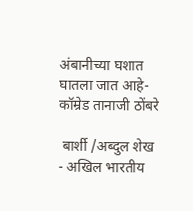अंबानीच्या घशात घातला जात आहे- कॉम्रेड तानाजी ठोंबरे

 बार्शी /अब्दुल शेख   - अखिल भारतीय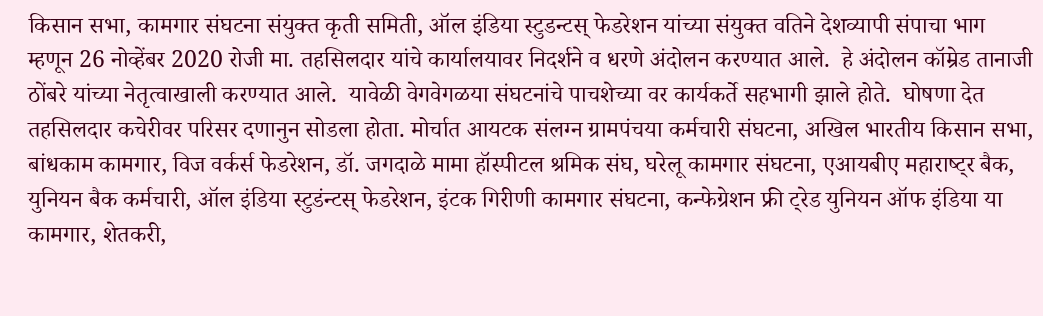किसान सभा, कामगार संघटना संयुक्त कृती समिती, ऑल इंडिया स्टुडन्टस् फेडरेशन यांच्या संयुक्त वतिने देशव्यापी संपाचा भाग  म्हणून 26 नोव्हेंबर 2020 रोजी मा. तहसिलदार यांचे कार्यालयावर निदर्शने व धरणे अंदोलन करण्यात आले.  हे अंदोलन कॉम्रेड तानाजी ठोंबरे यांच्या नेतृत्वाखाली करण्यात आले.  यावेळी वेगवेगळया संघटनांचे पाचशेच्या वर कार्यकर्ते सहभागी झाले होते.  घोषणा देत तहसिलदार कचेरीवर परिसर दणानुन सोडला होता. मोर्चात आयटक संलग्न ग्रामपंचया कर्मचारी संघटना, अखिल भारतीय किसान सभा, बांधकाम कामगार, विज वर्कर्स फेडरेशन, डॉ. जगदाळे मामा हॉस्पीटल श्रमिक संघ, घरेलू कामगार संघटना, एआयबीए महाराष्‍ट्‍र बैक, युनियन बैक कर्मचारी, ऑल इंडिया स्टुडंन्टस् फेडरेशन, इंटक गिरीणी कामगार संघटना, कन्फेग्रेशन फ्री ट्‍रेड युनियन ऑफ इंडिया या कामगार, शेतकरी,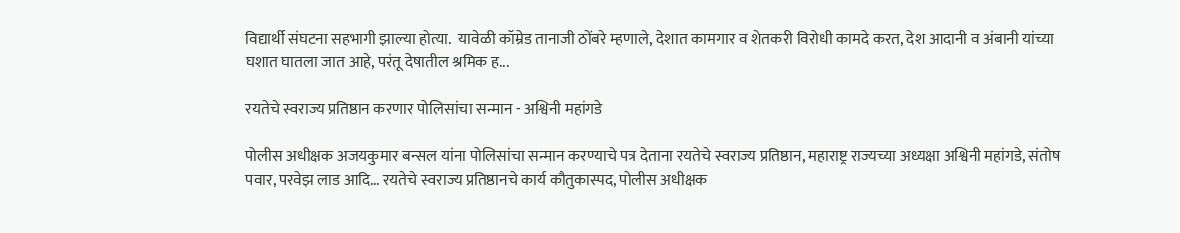विद्यार्थी संघटना सहभागी झाल्या होत्या.  यावेळी कॉम्रेड तानाजी ठोंबरे म्हणाले, देशात कामगार व शेतकरी विरोधी कामदे करत, देश आदानी व अंबानी यांच्या घशात घातला जात आहे, परंतू देषातील श्रमिक ह...

रयतेचे स्वराज्य प्रतिष्ठान करणार पोलिसांचा सन्मान - अश्विनी महांगडे

पोलीस अधीक्षक अजयकुमार बन्सल यांना पोलिसांचा सन्मान करण्याचे पत्र देताना रयतेचे स्वराज्य प्रतिष्ठान, महाराष्ट्र राज्यच्या अध्यक्षा अश्विनी महांगडे, संतोष पवार, परवेझ लाड आदि... रयतेचे स्वराज्य प्रतिष्ठानचे कार्य कौतुकास्पद, पोलीस अधीक्षक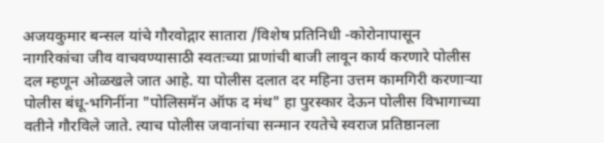अजयकुमार बन्सल यांचे गौरवोद्गार सातारा /विशेष प्रतिनिधी -कोरोनापासून नागरिकांचा जीव वाचवण्यासाठी स्वतःच्या प्राणांची बाजी लावून कार्य करणारे पोलीस दल म्हणून ओळखले जात आहे. या पोलीस दलात दर महिना उत्तम कामगिरी करणाऱ्या पोलीस बंधू-भगिनींना "पोलिसमॅन ऑफ द मंथ" हा पुरस्कार देऊन पोलीस विभागाच्या वतीने गौरविले जाते. त्याच पोलीस जवानांचा सन्मान रयतेचे स्वराज प्रतिष्ठानला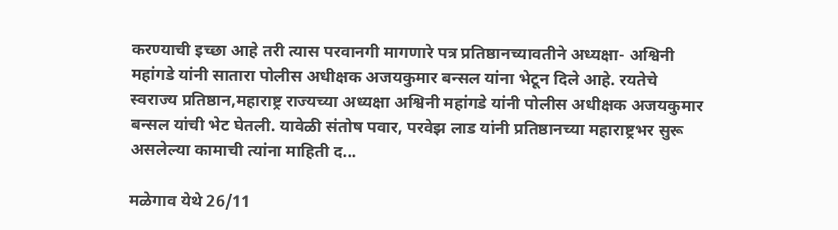करण्याची इच्छा आहे तरी त्यास परवानगी मागणारे पत्र प्रतिष्ठानच्यावतीने अध्यक्षा- अश्विनी महांगडे यांनी सातारा पोलीस अधीक्षक अजयकुमार बन्सल यांना भेटून दिले आहे. रयतेचे स्वराज्य प्रतिष्ठान,महाराष्ट्र राज्यच्या अध्यक्षा अश्विनी महांगडे यांनी पोलीस अधीक्षक अजयकुमार बन्सल यांची भेट घेतली. यावेळी संतोष पवार, परवेझ लाड यांनी प्रतिष्ठानच्या महाराष्ट्रभर सुरू असलेल्या कामाची त्यांना माहिती द...

मळेगाव येथे 26/11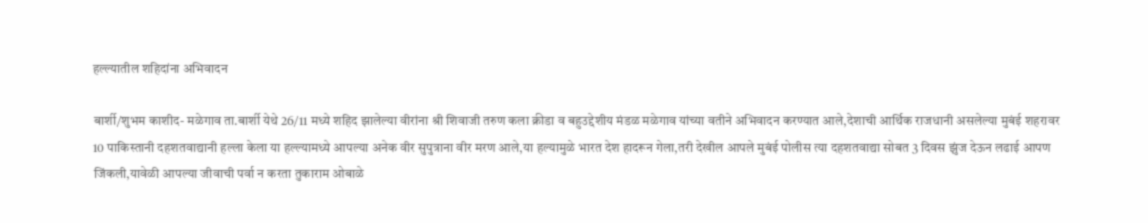हल्ल्यातील शहिदांना अभिवादन

बार्शी/शुभम काशीद- मळेगाव ता.बार्शी येथे 26/11 मध्ये शहिद झालेल्या वीरांना श्री शिवाजी तरुण कला क्रीडा व बहुउद्देशीय मंडळ मळेगाव यांच्या वतीने अभिवादन करण्यात आले,देशाची आर्थिक राजधानी असलेल्या मुबंई शहरावर 10 पाकिस्तानी दहशतवाद्यानी हल्ला केला या हल्ल्यामध्ये आपल्या अनेक वीर सुपुत्राना वीर मरण आले,या हल्यामुळे भारत देश हादरून गेला,तरी देखील आपले मुबंई पोलीस त्या दहशतवाद्या सोबत 3 दिवस झुंज देऊन लढाई आपण जिंकली,यावेळी आपल्या जीवाची पर्वा न करता तुकाराम ओबाळे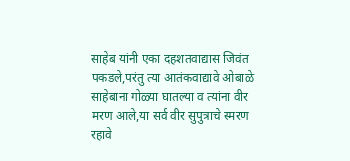साहेब यांनी एका दहशतवाद्यास जिवंत पकडले,परंतु त्या आतंकवाद्यावे ओबाळे साहेबाना गोळ्या घातल्या व त्यांना वीर मरण आले,या सर्व वीर सुपुत्राचे स्मरण रहावे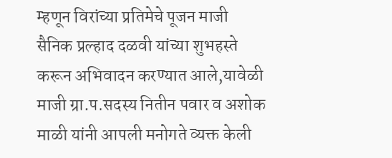म्हणून विरांच्या प्रतिमेचे पूजन माजी सैनिक प्रल्हाद दळवी यांच्या शुभहस्ते करून अभिवादन करण्यात आले,यावेळी माजी ग्रा.प.सदस्य नितीन पवार व अशोक माळी यांनी आपली मनोगते व्यक्त केली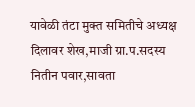यावेळी तंटा मुक्त समितीचे अध्यक्ष दिलावर शेख,माजी ग्रा.प.सदस्य नितीन पवार,सावता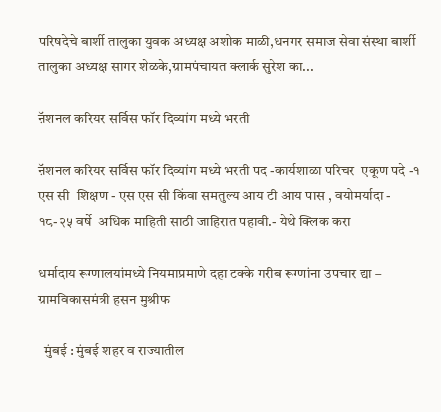परिषदेचे बार्शी तालुका युवक अध्यक्ष अशोक माळी,धनगर समाज सेवा संस्था बार्शी तालुका अध्यक्ष सागर शेळके,ग्रामपंचायत क्लार्क सुरेश का...

ऩॅशनल करियर सर्विस फॉर दिव्यांग मध्ये भरती

ऩॅशनल करियर सर्विस फॉर दिव्यांग मध्ये भरती पद -कार्यशाळा परिचर  एकूण पदे -१ एस सी  शिक्षण - एस एस सी किंवा समतुल्य आय टी आय पास , वयोमर्यादा - १८-२५ वर्षे  अधिक माहिती साठी जाहिरात पहावी.- येथे क्लिक करा

धर्मादाय रूग्णालयांमध्ये नियमाप्रमाणे दहा टक्के गरीब रूग्णांना उपचार द्या – ग्रामविकासमंत्री हसन मुश्रीफ

  मुंबई : मुंबई शहर व राज्यातील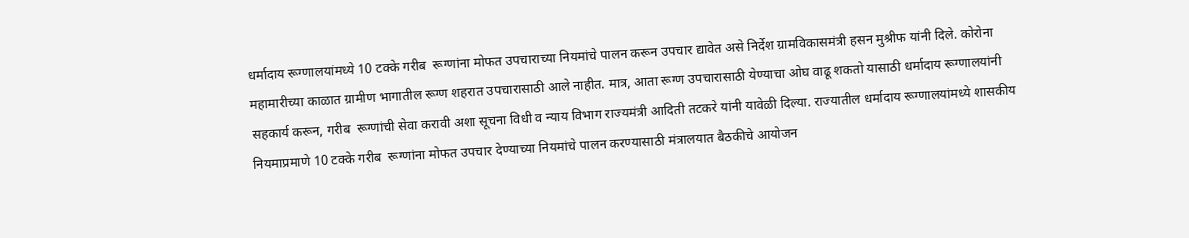धर्मादाय रूग्णालयांमध्ये 10 टक्के गरीब  रूग्णांना मोफत उपचाराच्या नियमांचे पालन करून उपचार द्यावेत असे निर्देश ग्रामविकासमंत्री हसन मुश्रीफ यांनी दिले. कोरोना महामारीच्या काळात ग्रामीण भागातील रूग्ण शहरात उपचारासाठी आले नाहीत. मात्र, आता रूग्ण उपचारासाठी येण्याचा ओघ वाढू शकतो यासाठी धर्मादाय रूग्णालयांनी सहकार्य करून, गरीब  रूग्णांची सेवा करावी अशा सूचना विधी व न्याय विभाग राज्यमंत्री आदिती तटकरे यांनी यावेळी दिल्या. राज्यातील धर्मादाय रूग्णालयांमध्ये शासकीय नियमाप्रमाणे 10 टक्के गरीब  रूग्णांना मोफत उपचार देण्याच्या नियमांचे पालन करण्यासाठी मंत्रालयात बैठकीचे आयोजन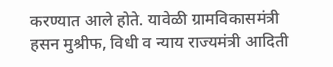करण्यात आले होते. यावेळी ग्रामविकासमंत्री हसन मुश्रीफ, विधी व न्याय राज्यमंत्री आदिती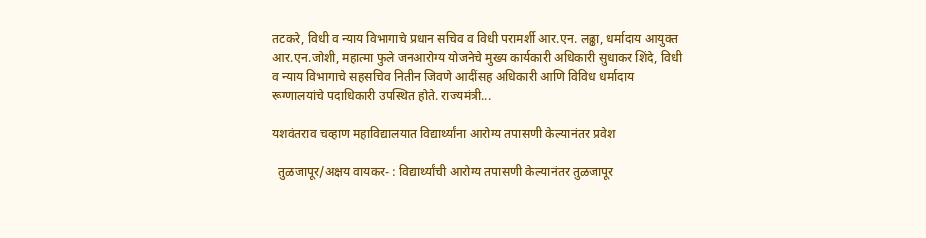तटकरे, विधी व न्याय विभागाचे प्रधान सचिव व विधी परामर्शी आर.एन. लढ्ढा, धर्मादाय आयुक्त आर.एन.जोशी, महात्मा फुले जनआरोग्य योजनेचे मुख्य कार्यकारी अधिकारी सुधाकर शिंदे, विधी व न्याय विभागाचे सहसचिव नितीन जिवणे आदींसह अधिकारी आणि विविध धर्मादाय रूग्णालयांचे पदाधिकारी उपस्थित होते. राज्यमंत्री...

यशवंतराव चव्हाण महाविद्यालयात विद्यार्थ्यांना आरोग्य तपासणी केल्यानंतर प्रवेश

  तुळजापूर/अक्षय वायकर- : विद्यार्थ्यांची आरोग्य तपासणी केल्यानंतर तुळजापूर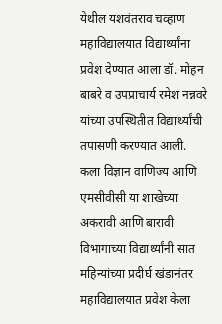येथील यशवंतराव चव्हाण महाविद्यालयात विद्यार्थ्यांना प्रवेश देण्यात आला डॉ. मोहन बाबरे व उपप्राचार्य रमेश नन्नवरे यांच्या उपस्थितीत विद्यार्थ्यांची तपासणी करण्यात आली. कला विज्ञान वाणिज्य आणि एमसीवीसी या शाखेच्या अकरावी आणि बारावी विभागाच्या विद्यार्थ्यांनी सात महिन्यांच्या प्रदीर्घ खंडानंतर महाविद्यालयात प्रवेश केला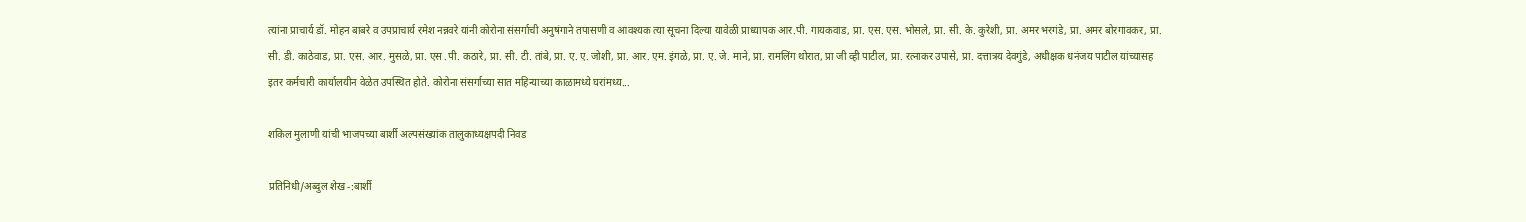त्यांना प्राचार्य डॉ. मोहन बाबरे व उपप्राचार्य रमेश नन्नवरे यांनी कोरोना संसर्गाची अनुषंगाने तपासणी व आवश्यक त्या सूचना दिल्या यावेळी प्राध्यापक आर.पी. गायकवाड, प्रा. एस. एस. भोसले, प्रा. सी. के. कुरेशी, प्रा. अमर भरगंडे, प्रा. अमर बोरगावकर, प्रा. सी. डी. काठेवाड, प्रा. एस. आर. मुसळे, प्रा. एस .पी. कठारे, प्रा. सी. टी. तांबे, प्रा. ए. ए. जोशी, प्रा. आर. एम. इंगळे, प्रा. ए. जे. माने, प्रा. रामलिंग थोरात, प्रा जी व्ही पाटील, प्रा. रत्नाकर उपासे, प्रा. दत्तात्रय देवगुंडे, अधीक्षक धनंजय पाटील यांच्यासह इतर कर्मचारी कार्यालयीन वेळेत उपस्थित होते. कोरोना संसर्गाच्या सात महिन्याच्या काळामध्ये घरांमध्य...

शकिल मुलाणी यांची भाजपच्या बार्शी अल्पसंख्यांक तालुकाध्यक्षपदी निवड

प्रतिनिधी/अब्दुल शेख -:बार्शी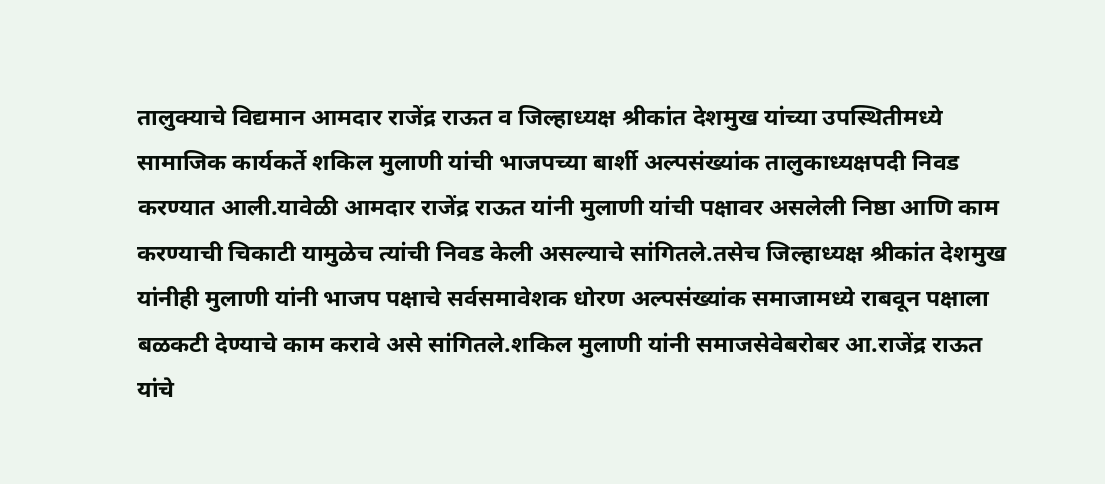तालुक्याचे विद्यमान आमदार राजेंद्र राऊत व जिल्हाध्यक्ष श्रीकांत देशमुख यांच्या उपस्थितीमध्ये सामाजिक कार्यकर्ते शकिल मुलाणी यांची भाजपच्या बार्शी अल्पसंख्यांक तालुकाध्यक्षपदी निवड करण्यात आली.यावेळी आमदार राजेंद्र राऊत यांनी मुलाणी यांची पक्षावर असलेली निष्ठा आणि काम करण्याची चिकाटी यामुळेच त्यांची निवड केली असल्याचे सांगितले.तसेच जिल्हाध्यक्ष श्रीकांत देशमुख यांनीही मुलाणी यांनी भाजप पक्षाचे सर्वसमावेशक धोरण अल्पसंख्यांक समाजामध्ये राबवून पक्षाला बळकटी देण्याचे काम करावे असे सांगितले.शकिल मुलाणी यांनी समाजसेवेबरोबर आ.राजेंद्र राऊत यांचे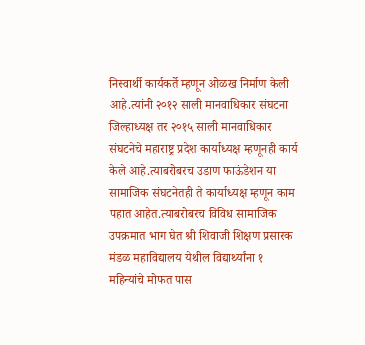निस्वार्थी कार्यकर्ते म्हणून ओळख निर्माण केली आहे.त्यांनी २०१२ साली मानवाधिकार संघटना जिल्हाध्यक्ष तर २०१५ साली मानवाधिकार संघटनेचे महाराष्ट्र प्रदेश कार्याध्यक्ष म्हणूनही कार्य केले आहे.त्याबरोबरच उडाण फाऊंडेशन या सामाजिक संघटनेतही ते कार्याध्यक्ष म्हणून काम पहात आहेत.त्याबरोबरच विविध सामाजिक उपक्रमात भाग घेत श्री शिवाजी शिक्षण प्रसारक मंडळ महाविद्यालय येथील विद्यार्थ्यांना १ महिन्यांचे मोफत पास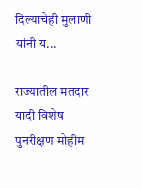दिल्याचेही मुलाणी यांनी य...

राज्यातील मतदार यादी विशेष पुनरीक्षण मोहीम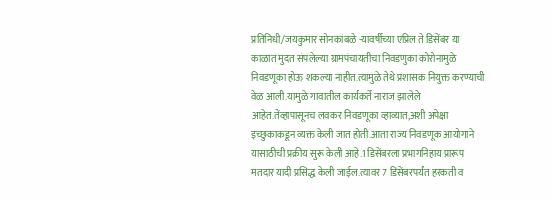प्रतिनिधी/जयकुमार सोनकांबळे -यावर्षीच्या एप्रिल ते डिसेंबर या काळात मुदत संपलेल्या ग्रामपंचायतीचा निवडणुका कोरोनामुळे निवडणूका होऊ शकल्या नाहीत.त्यामुळे तेथे प्रशासक नियुक्त करण्याची वेळ आली.यामुळे गावातील कार्यकर्ते नाराज झालेले आहेत.तेंव्हापासूनच लवकर निवडणूका व्हाव्यात,अशी अपेक्षा इच्छुकाकडून व्यक्त केली जात होती.आता राज्य निवडणूक आयोगाने यासाठीची प्रक्रीय सुरू केली आहे.1 डिसेंबरला प्रभागनिहाय प्रारूप मतदार यादी प्रसिद्ध केली जाईल.त्यावर 7 डिसेंबरपर्यंत हरकती व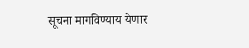सूचना मागविण्याय येणार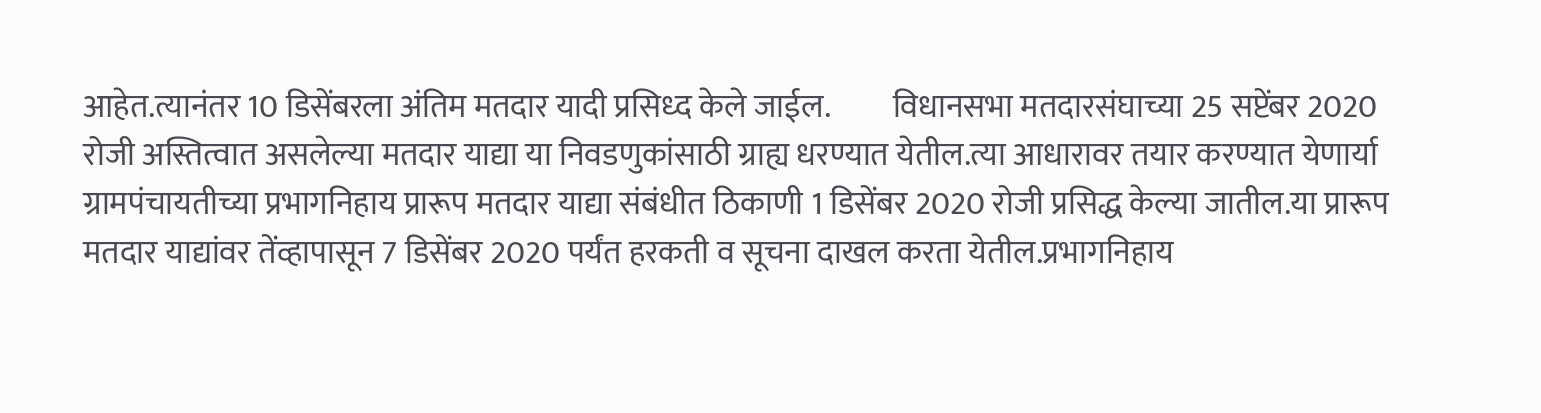आहेत.त्यानंतर 10 डिसेंबरला अंतिम मतदार यादी प्रसिध्द केले जाईल.          विधानसभा मतदारसंघाच्या 25 सप्टेंबर 2020 रोजी अस्तित्वात असलेल्या मतदार याद्या या निवडणुकांसाठी ग्राह्य धरण्यात येतील.त्या आधारावर तयार करण्यात येणार्या ग्रामपंचायतीच्या प्रभागनिहाय प्रारूप मतदार याद्या संबंधीत ठिकाणी 1 डिसेंबर 2020 रोजी प्रसिद्ध केल्या जातील.या प्रारूप मतदार याद्यांवर तेंव्हापासून 7 डिसेंबर 2020 पर्यंत हरकती व सूचना दाखल करता येतील.प्रभागनिहाय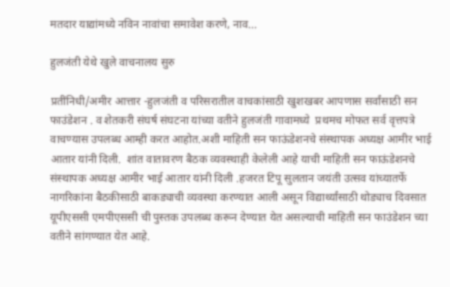मतदार याद्यांमध्ये नविन नावांचा समावेश करणे, नाव...

हुलजंती येथे खुले वाचनालय सुरु

प्रतींनिधी/अमीर आत्तार -हुलजंती व परिसरातील वाचकांसाठी खुशखबर आपणास सर्वांसाठी सन फाउंडेशन . व शेतकरी संघर्ष संघटना यांच्या वतीने हुलजंती गावामध्ये  प्रथमच मोफत सर्व वृत्तपत्रे वाचण्यास उपलब्ध आम्ही करत आहोत.अशी माहिती सन फाऊंडेशनचे संस्थापक अध्यक्ष आमीर भाई आतार यांनी दिली.  शांत वातावरण बैठक व्यवस्थाही केलेली आहे याची माहिती सन फाऊंडेशनचे संस्थापक अध्यक्ष आमीर भाई आतार यांनी दिली .हजरत टिपू सुलतान जयंती उत्सव यांच्यातर्फे नागरिकांना बैठकीसाठी बाकड्याची व्यवस्था करण्यात आली असून विद्यार्थ्यांसाठी थोड्याच दिवसात यूपीएससी एमपीएससी ची पुस्तक उपलब्ध करून देण्यात येत असल्याची माहिती सन फाउंडेशन च्या वतीने सांगण्यात येत आहे.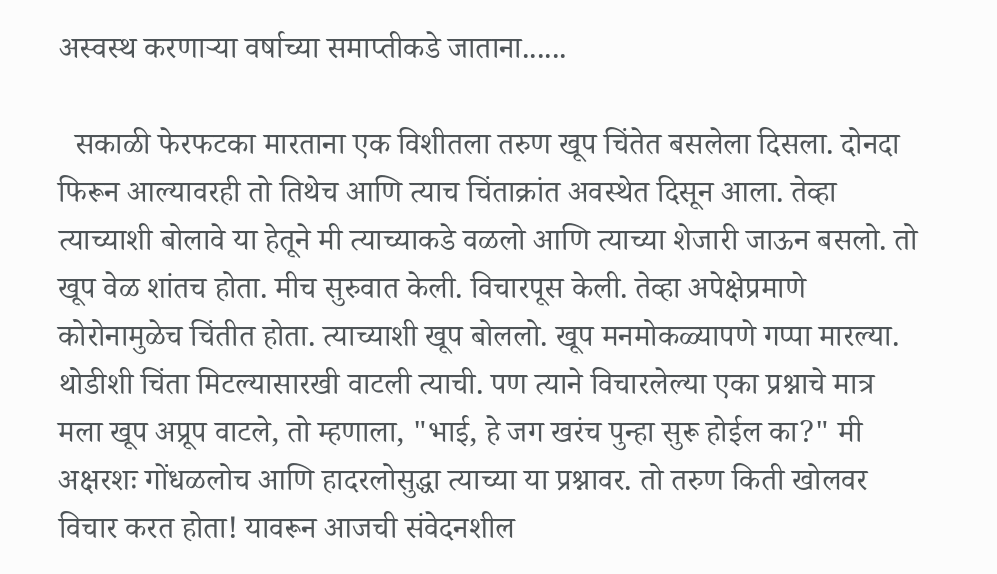अस्वस्थ करणाऱ्या वर्षाच्या समाप्तीकडे जाताना......

  सकाळी फेरफटका मारताना एक विशीतला तरुण खूप चिंतेत बसलेला दिसला. दोनदा फिरून आल्यावरही तो तिथेच आणि त्याच चिंताक्रांत अवस्थेत दिसून आला. तेव्हा त्याच्याशी बोलावे या हेतूने मी त्याच्याकडे वळलो आणि त्याच्या शेजारी जाऊन बसलो. तो खूप वेळ शांतच होता. मीच सुरुवात केली. विचारपूस केली. तेव्हा अपेक्षेप्रमाणे कोरोनामुळेच चिंतीत होता. त्याच्याशी खूप बोललो. खूप मनमोकळ्यापणे गप्पा मारल्या. थोडीशी चिंता मिटल्यासारखी वाटली त्याची. पण त्याने विचारलेल्या एका प्रश्नाचे मात्र मला खूप अप्रूप वाटले, तो म्हणाला, "भाई, हे जग खरंच पुन्हा सुरू होईल का?" मी अक्षरशः गोंधळलोच आणि हादरलोसुद्धा त्याच्या या प्रश्नावर. तो तरुण किती खोलवर विचार करत होता! यावरून आजची संवेदनशील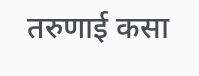तरुणाई कसा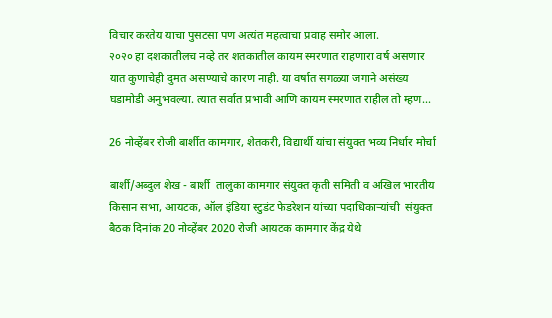विचार करतेय याचा पुसटसा पण अत्यंत महत्वाचा प्रवाह समोर आला.                    २०२० हा दशकातीलच नव्हे तर शतकातील कायम स्मरणात राहणारा वर्ष असणार यात कुणाचेही दुमत असण्याचे कारण नाही. या वर्षात सगळ्या जगाने असंख्य घडामोडी अनुभवल्या. त्यात सर्वात प्रभावी आणि कायम स्मरणात राहील तो म्हण...

26 नोव्हेंबर रोजी बार्शीत कामगार, शेतकरी, विद्यार्थी यांचा संयुक्त भव्य निर्धार मोर्चा

बार्शी/अब्दुल शेख - बार्शी  तालुका कामगार संयुक्त कृती समिती व अखिल भारतीय किसान सभा, आयटक, ऑल इंडिया स्टुडंट फेडरेशन यांच्या पदाधिकाऱ्यांची  संयुक्त बैठक दिनांक 20 नोव्हेंबर 2020 रोजी आयटक कामगार केंद्र येथे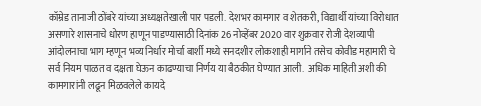कॉम्रेड तानाजी ठोंबरे यांच्या अध्यक्षतेखाली पार पडली. देशभर कामगार व शेतकरी, विद्यार्थी यांच्या विरोधात असणारे शासनाचे धोरण हाणून पाडण्यासाठी दिनांक 26 नोव्हेंबर 2020 वार शुक्रवार रोजी देशव्यापी आंदोलनाचा भाग म्हणून भव्य निर्धार मोर्चा बार्शी मध्ये सनदशीर लोकशाही मार्गाने तसेच कोवीड महामारी चे सर्व नियम पाळत व दक्षता घेऊन काढण्याचा निर्णय या बैठकीत घेण्यात आली.  अधिक माहिती अशी की कामगारांनी लढून मिळवलेले कायदे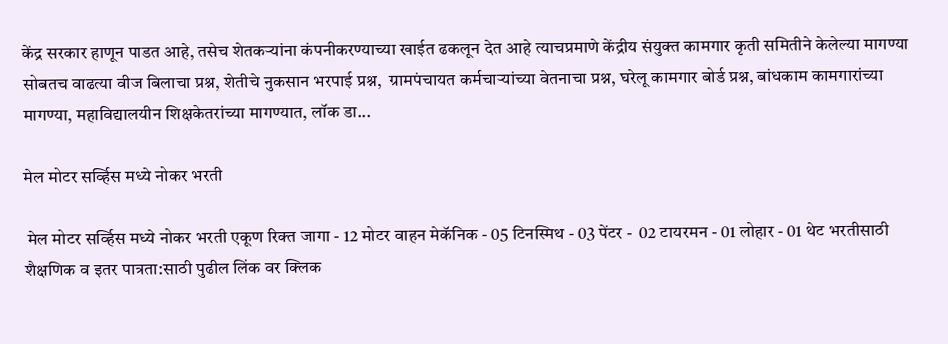केंद्र सरकार हाणून पाडत आहे, तसेच शेतकऱ्यांना कंपनीकरण्याच्या खाईत ढकलून देत आहे त्याचप्रमाणे केंद्रीय संयुक्त कामगार कृती समितीने केलेल्या मागण्या सोबतच वाढत्या वीज बिलाचा प्रश्न, शेतीचे नुकसान भरपाई प्रश्न,  ग्रामपंचायत कर्मचाऱ्यांच्या वेतनाचा प्रश्न, घरेलू कामगार बोर्ड प्रश्न, बांधकाम कामगारांच्या मागण्या, महाविद्यालयीन शिक्षकेतरांच्या मागण्यात, लॉक डा...

मेल मोटर सर्व्हिस मध्ये नोकर भरती

 मेल मोटर सर्व्हिस मध्ये नोकर भरती एकूण रिक्त जागा - 12 मोटर वाहन मेकॅनिक - 05 टिनस्मिथ - 03 पेंटर -  02 टायरमन - 01 लोहार - 01 थेट भरतीसाठी शैक्षणिक व इतर पात्रता:साठी पुढील लिंक वर क्लिक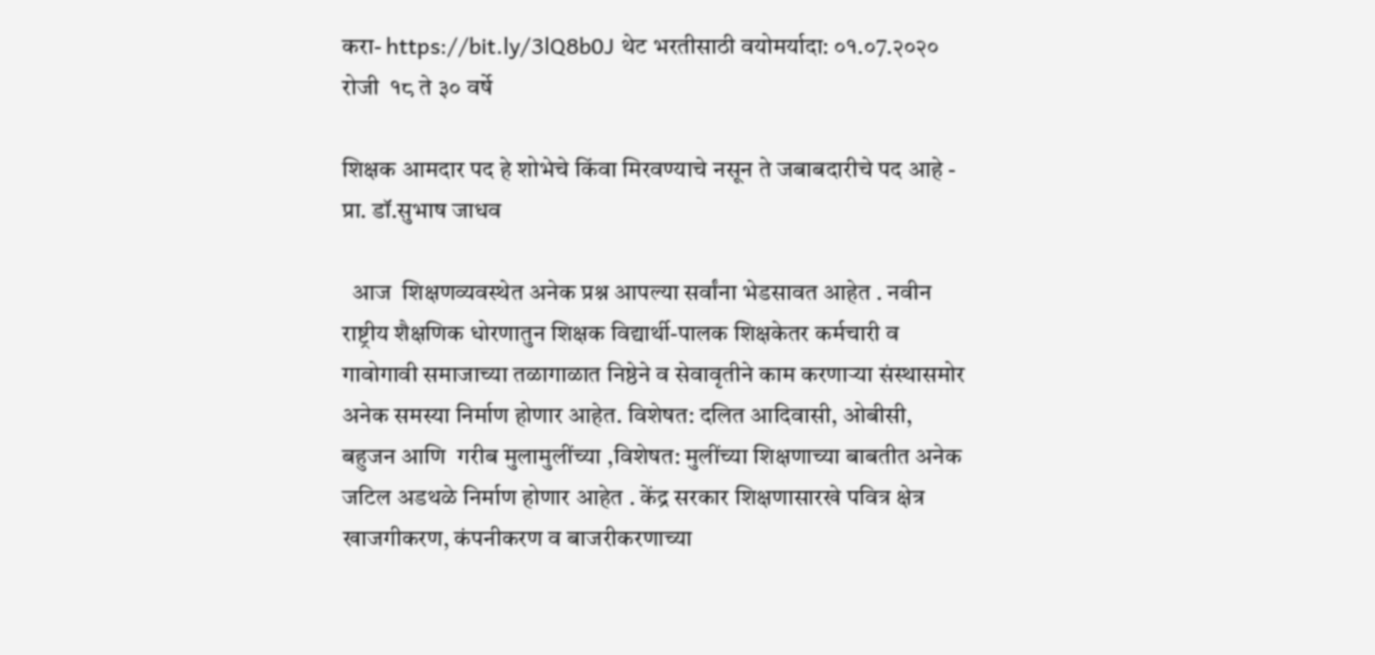करा- https://bit.ly/3lQ8b0J थेट भरतीसाठी वयोमर्यादा: ०१.०7.२०२० रोजी  १८ ते ३० वर्षे

शिक्षक आमदार पद हे शोभेचे किंवा मिरवण्याचे नसून ते जबाबदारीचे पद आहे - प्रा. डॉ.सुभाष जाधव

  आज  शिक्षणव्यवस्थेत अनेक प्रश्न आपल्या सर्वांना भेडसावत आहेत . नवीन राष्ट्रीय शैक्षणिक धोरणातुन शिक्षक विद्यार्थी-पालक शिक्षकेतर कर्मचारी व गावोगावी समाजाच्या तळागाळात निष्ठेने व सेवावृतीने काम करणार्‍या संस्थासमोर अनेक समस्या निर्माण होणार आहेत. विशेषत: दलित आदिवासी, ओबीसी, बहुजन आणि  गरीब मुलामुलींच्या ,विशेषत: मुलींच्या शिक्षणाच्या बाबतीत अनेक जटिल अडथळे निर्माण होणार आहेत . केंद्र सरकार शिक्षणासारखे पवित्र क्षेत्र खाजगीकरण, कंपनीकरण व बाजरीकरणाच्या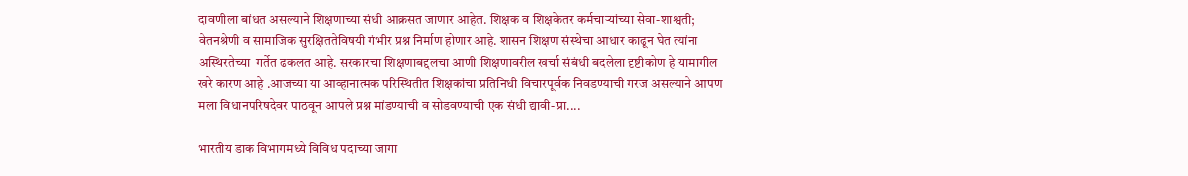दावणीला बांधत असल्याने शिक्षणाच्या संधी आक्रसत जाणार आहेत. शिक्षक व शिक्षकेतर कर्मचार्‍यांच्या सेवा-शाश्वती; वेतनश्रेणी व सामाजिक सुरक्षिततेविषयी गंभीर प्रश्न निर्माण होणार आहे. शासन शिक्षण संस्थेचा आधार काढून घेत त्यांना अस्थिरतेच्या  गर्तेत ढकलत आहे. सरकारचा शिक्षणाबद्दलचा आणी शिक्षणावरील खर्चा संबंधी बदलेला दृष्टीकोण हे यामागील खरे कारण आहे .आजच्या या आव्हानात्मक परिस्थितीत शिक्षकांचा प्रतिनिधी विचारपूर्वक निवडण्याची गरज असल्याने आपण मला विधानपरिषदेवर पाठवून आपले प्रश्न मांडण्याची व सोडवण्याची एक संधी द्यावी-प्रा....

भारतीय डाक विभागमध्ये विविध पदाच्या जागा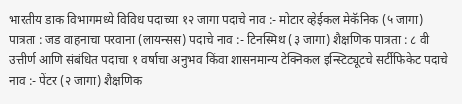भारतीय डाक विभागमध्ये विविध पदाच्या १२ जागा पदाचे नाव :- मोटार व्हेईकल मेकॅनिक (५ जागा) पात्रता : जड वाहनाचा परवाना (लायन्सस) पदाचे नाव :- टिनस्मिथ (३ जागा) शैक्षणिक पात्रता : ८ वी उत्तीर्ण आणि संबंधित पदाचा १ वर्षाचा अनुभव किंवा शासनमान्य टेक्निकल इन्स्टिट्यूटचे सर्टीफिकेट पदाचे नाव :- पेंटर (२ जागा) शैक्षणिक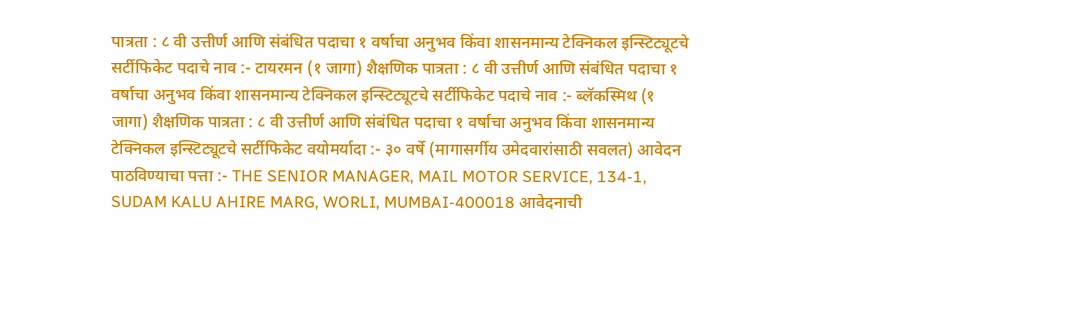पात्रता : ८ वी उत्तीर्ण आणि संबंधित पदाचा १ वर्षाचा अनुभव किंवा शासनमान्य टेक्निकल इन्स्टिट्यूटचे सर्टीफिकेट पदाचे नाव :- टायरमन (१ जागा) शैक्षणिक पात्रता : ८ वी उत्तीर्ण आणि संबंधित पदाचा १ वर्षाचा अनुभव किंवा शासनमान्य टेक्निकल इन्स्टिट्यूटचे सर्टीफिकेट पदाचे नाव :- ब्लॅकस्मिथ (१ जागा) शैक्षणिक पात्रता : ८ वी उत्तीर्ण आणि संबंधित पदाचा १ वर्षाचा अनुभव किंवा शासनमान्य टेक्निकल इन्स्टिट्यूटचे सर्टीफिकेट वयोमर्यादा :- ३० वर्षे (मागासर्गीय उमेदवारांसाठी सवलत) आवेदन पाठविण्याचा पत्ता :- THE SENIOR MANAGER, MAIL MOTOR SERVICE, 134-1, SUDAM KALU AHIRE MARG, WORLI, MUMBAI-400018 आवेदनाची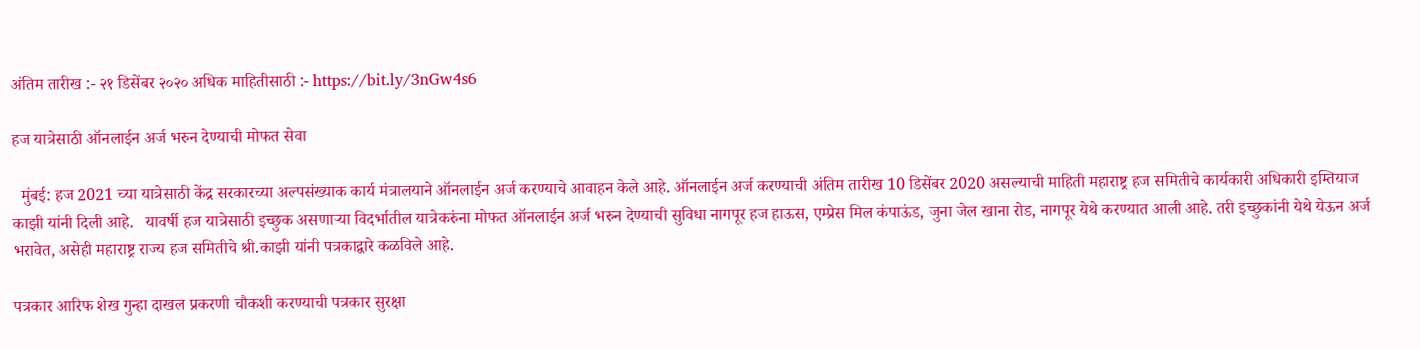अंतिम तारीख :- २१ डिसेंबर २०२० अधिक माहितीसाठी :- https://bit.ly/3nGw4s6

हज यात्रेसाठी ऑनलाईन अर्ज भरुन देण्याची मोफत सेवा

  मुंबई: हज 2021 च्या यात्रेसाठी केंद्र सरकारच्या अल्पसंख्याक कार्य मंत्रालयाने ऑनलाईन अर्ज करण्याचे आवाहन केले आहे. ऑनलाईन अर्ज करण्याची अंतिम तारीख 10 डिसेंबर 2020 असल्याची माहिती महाराष्ट्र हज समितीचे कार्यकारी अधिकारी इम्तियाज काझी यांनी दिली आहे.   यावर्षी हज यात्रेसाठी इच्छुक असणाऱ्या विदर्भातील यात्रेकरुंना मोफत ऑनलाईन अर्ज भरुन देण्याची सुविधा नागपूर हज हाऊस, एम्प्रेस मिल कंपाऊंड, जुना जेल खाना रोड, नागपूर येथे करण्यात आली आहे. तरी इच्छुकांनी येथे येऊन अर्ज भरावेत, असेही महाराष्ट्र राज्य हज समितीचे श्री.काझी यांनी पत्रकाद्वारे कळविले आहे.

पत्रकार आरिफ शेख गुन्हा दाखल प्रकरणी चौकशी करण्याची पत्रकार सुरक्षा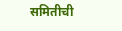समितीची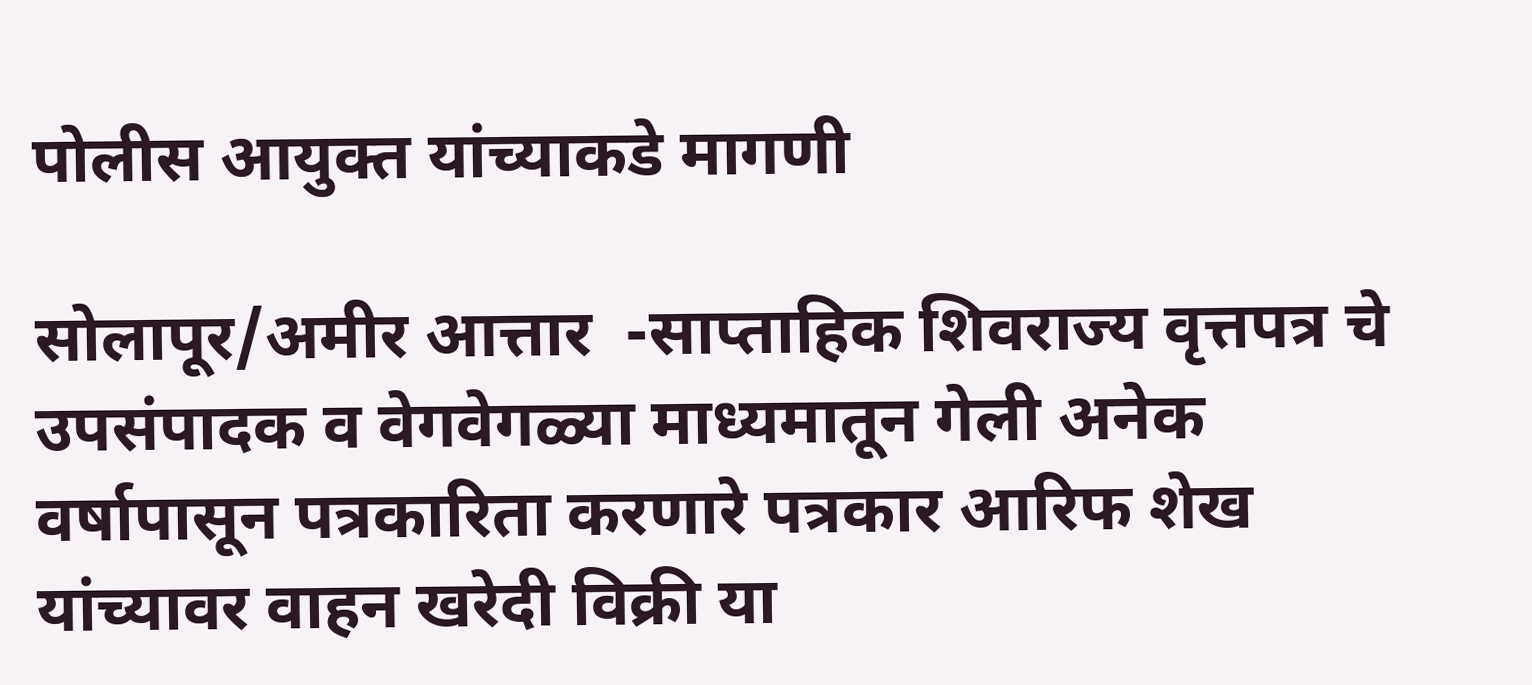पोलीस आयुक्त यांच्याकडे मागणी

सोलापूर/अमीर आत्तार  -साप्ताहिक शिवराज्य वृत्तपत्र चे उपसंपादक व वेगवेगळ्या माध्यमातून गेली अनेक वर्षापासून पत्रकारिता करणारे पत्रकार आरिफ शेख यांच्यावर वाहन खरेदी विक्री या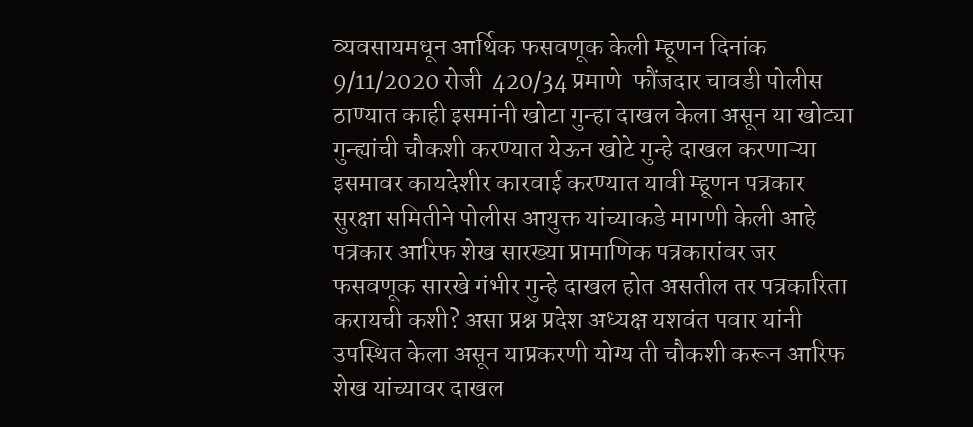व्यवसायमधून आर्थिक फसवणूक केली म्हूणन दिनांक 9/11/2020 रोजी  420/34 प्रमाणे  फौंजदार चावडी पोलीस ठाण्यात काही इसमांनी खोटा गुन्हा दाखल केला असून या खोट्या गुन्ह्यांची चौकशी करण्यात येऊन खोटे गुन्हे दाखल करणाऱ्या इसमावर कायदेशीर कारवाई करण्यात यावी म्हूणन पत्रकार सुरक्षा समितीने पोलीस आयुक्त यांच्याकडे मागणी केली आहे पत्रकार आरिफ शेख सारख्या प्रामाणिक पत्रकारांवर जर फसवणूक सारखे गंभीर गुन्हे दाखल होत असतील तर पत्रकारिता करायची कशी? असा प्रश्न प्रदेश अध्यक्ष यशवंत पवार यांनी उपस्थित केला असून याप्रकरणी योग्य ती चौकशी करून आरिफ शेख यांच्यावर दाखल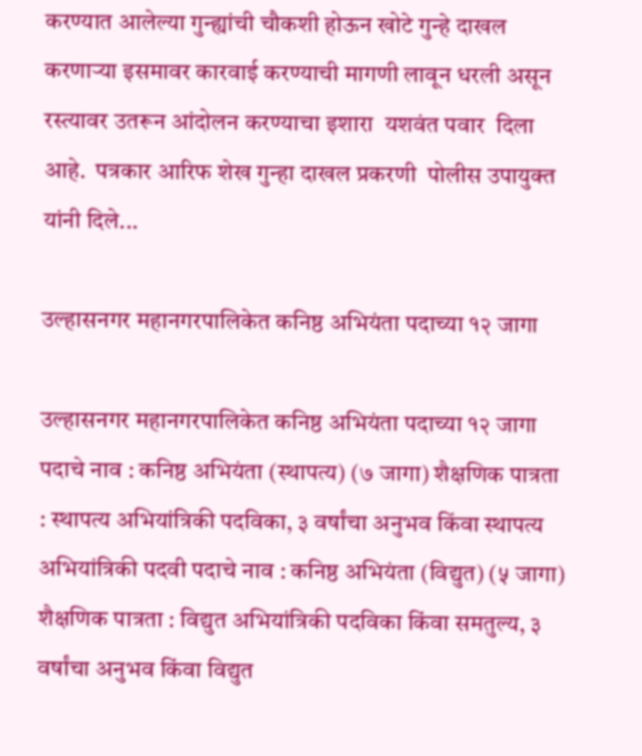करण्यात आलेल्या गुन्ह्यांची चौकशी होऊन खोटे गुन्हे दाखल करणाऱ्या इसमावर कारवाई करण्याची मागणी लावून धरली असून रस्त्यावर उतरून आंदोलन करण्याचा इशारा  यशवंत पवार  दिला आहे.  पत्रकार आरिफ शेख गुन्हा दाखल प्रकरणी  पोलीस उपायुक्त  यांनी दिले...

उल्हासनगर महानगरपालिकेत कनिष्ठ अभियंता पदाच्या १२ जागा

उल्हासनगर महानगरपालिकेत कनिष्ठ अभियंता पदाच्या १२ जागा पदाचे नाव : कनिष्ठ अभियंता (स्थापत्य) (७ जागा) शैक्षणिक पात्रता : स्थापत्य अभियांत्रिकी पदविका, ३ वर्षांचा अनुभव किंवा स्थापत्य अभियांत्रिकी पदवी पदाचे नाव : कनिष्ठ अभियंता (विद्युत) (५ जागा) शैक्षणिक पात्रता : विद्युत अभियांत्रिकी पदविका किंवा समतुल्य, ३ वर्षांचा अनुभव किंवा विद्युत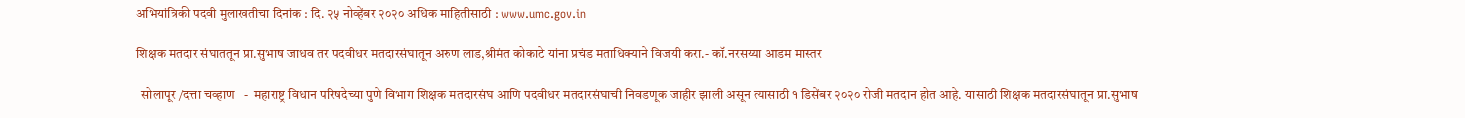अभियांत्रिकी पदवी मुलाखतीचा दिनांक : दि. २५ नोव्हेंबर २०२० अधिक माहितीसाठी : www.umc.gov.in

शिक्षक मतदार संघाततून प्रा.सुभाष जाधव तर पदवीधर मतदारसंघातून अरुण लाड,श्रीमंत कोकाटे यांना प्रचंड मताधिक्याने विजयी करा.- कॉ.नरसय्या आडम मास्तर

  सोलापूर /दत्ता चव्हाण   -  महाराष्ट्र विधान परिषदेच्या पुणे विभाग शिक्षक मतदारसंघ आणि पदवीधर मतदारसंघाची निवडणूक जाहीर झाली असून त्यासाठी १ डिसेंबर २०२० रोजी मतदान होत आहे. यासाठी शिक्षक मतदारसंघातून प्रा.सुभाष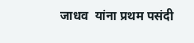जाधव  यांना प्रथम पसंदी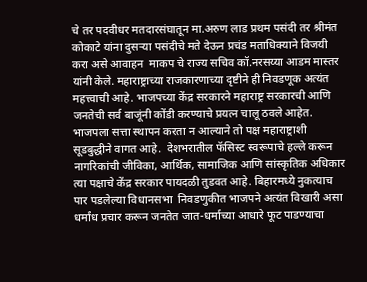चे तर पदवीधर मतदारसंघातून मा.अरुण लाड प्रथम पसंदी तर श्रीमंत कोकाटे यांना दुसऱ्या पसंदीचे मते देऊन प्रचंड मताधिक्याने विजयी करा असे आवाहन  माकप चे राज्य सचिव कॉ.नरसय्या आडम मास्तर यांनी केले. महाराष्ट्राच्या राजकारणाच्या दृष्टीने ही निवडणूक अत्यंत महत्त्वाची आहे. भाजपच्या केंद्र सरकारने महाराष्ट्र सरकारची आणि जनतेची सर्व बाजूंनी कोंडी करण्याचे प्रयत्न चालू ठवले आहेत. भाजपला सत्ता स्थापन करता न आल्याने तो पक्ष महाराष्ट्राशी सूडबुद्धीने वागत आहे.  देशभरातील फॅसिस्ट स्वरूपाचे हल्ले करून नागरिकांची जीविका, आर्थिक, सामाजिक आणि सांस्कृतिक अधिकार त्या पक्षाचे केंद्र सरकार पायदळी तुडवत आहे. बिहारमध्ये नुकत्याच पार पडलेल्या विधानसभा  निवडणुकीत भाजपने अत्यंत विखारी असा धर्मांध प्रचार करून जनतेत जात-धर्माच्या आधारे फूट पाडण्याचा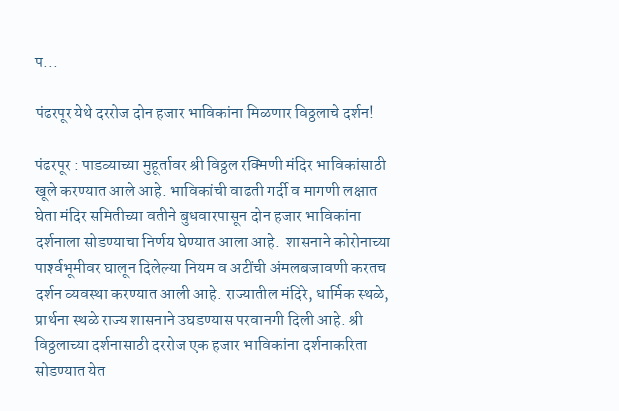प...

पंढरपूर येथे दररोज दोन हजार भाविकांना मिळणार विठ्ठलाचे दर्शन!

पंढरपूर : पाडव्याच्या मुहूर्तावर श्री विठ्ठल रक्मिणी मंदिर भाविकांसाठी खूले करण्यात आले आहे. भाविकांची वाढती गर्दी व मागणी लक्षात घेता मंदिर समितीच्या वतीने बुधवारपासून दोन हजार भाविकांना दर्शनाला सोडण्याचा निर्णय घेण्यात आला आहे.  शासनाने कोरोनाच्या पार्श्‍वभूमीवर घालून दिलेल्या नियम व अटींची अंमलबजावणी करतच दर्शन व्यवस्था करण्यात आली आहे. राज्यातील मंदिरे, धार्मिक स्थळे, प्रार्थना स्थळे राज्य शासनाने उघडण्यास परवानगी दिली आहे. श्री विठ्ठलाच्या दर्शनासाठी दररोज एक हजार भाविकांना दर्शनाकरिता सोडण्यात येत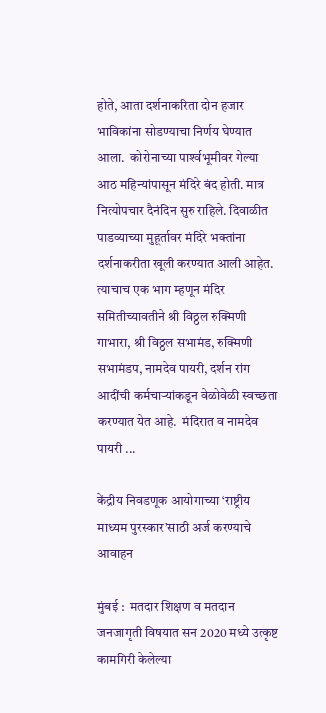होते, आता दर्शनाकरिता दोन हजार भाविकांना सोडण्याचा निर्णय घेण्यात आला.  कोरोनाच्या पार्श्‍वभूमीवर गेल्या आठ महिन्यांपासून मंदिरे बंद होती. मात्र नित्योपचार दैनंदिन सुरु राहिले. दिवाळीत पाडव्याच्या मुहूर्तावर मंदिरे भक्तांना दर्शनाकरीता खूली करण्यात आली आहेत. त्याचाच एक भाग म्हणून मंदिर समितीच्यावतीने श्री विठ्ठल रुक्मिणी गाभारा, श्री विठ्ठल सभामंड, रुक्मिणी सभामंडप, नामदेव पायरी, दर्शन रांग आदींची कर्मचाऱ्यांकडून वेळोवेळी स्वच्छता करण्यात येत आहे.  मंदिरात व नामदेव पायरी ...

केंद्रीय निवडणूक आयोगाच्या ‘राष्ट्रीय माध्यम पुरस्कार’साठी अर्ज करण्याचे आवाहन

मुंबई :  मतदार शिक्षण व मतदान जनजागृती विषयात सन 2020 मध्ये उत्कृष्ट कामगिरी केलेल्या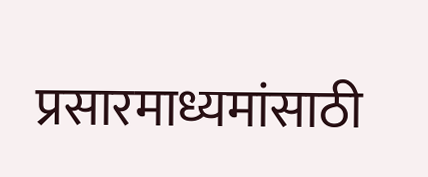प्रसारमाध्यमांसाठी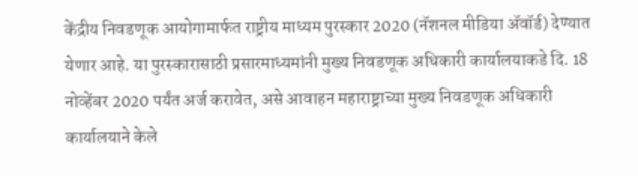केंद्रीय निवडणूक आयोगामार्फत राष्ट्रीय माध्यम पुरस्कार 2020 (नॅशनल मीडिया ॲवॉर्ड) देण्यात येणार आहे. या पुरस्कारासाठी प्रसारमाध्यमांनी मुख्य निवडणूक अधिकारी कार्यालयाकडे दि. 18 नोव्हेंबर 2020 पर्यंत अर्ज करावेत, असे आवाहन महाराष्ट्राच्या मुख्य निवडणूक अधिकारी कार्यालयाने केले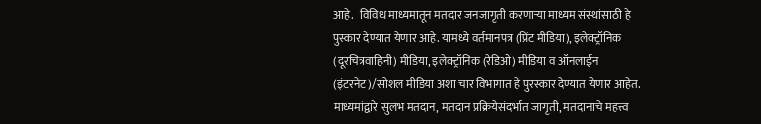आहे.   विविध माध्यमातून मतदार जनजागृती करणाऱ्या माध्यम संस्थांसाठी हे पुस्कार देण्यात येणार आहे. यामध्ये वर्तमानपत्र (प्रिंट मीडिया), इलेक्ट्रॉनिक (दूरचित्रवाहिनी) मीडिया, इलेक्ट्रॉनिक (रेडिओ) मीडिया व ऑनलाईन (इंटरनेट)/सोशल मीडिया अशा चार विभागात हे पुरस्कार देण्यात येणार आहेत. माध्यमांद्वारे सुलभ मतदान, मतदान प्रक्रियेसंदर्भात जागृती, मतदानाचे महत्त्व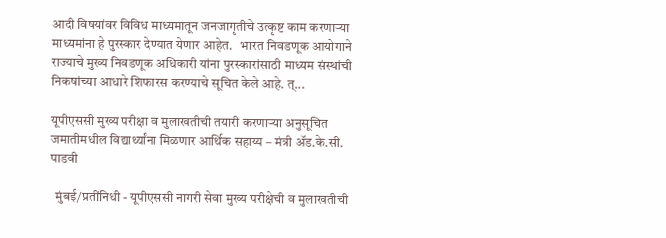आदी विषयांवर विविध माध्यमातून जनजागृतीचे उत्कृष्ट काम करणाऱ्या माध्यमांना हे पुरस्कार देण्यात येणार आहेत.   भारत निवडणूक आयोगाने राज्याचे मुख्य निवडणूक अधिकारी यांना पुरस्कारांसाठी माध्यम संस्थांची निकषांच्या आधारे शिफारस करण्याचे सूचित केले आहे. त्...

यूपीएससी मुख्य परीक्षा व मुलाखतीची तयारी करणाऱ्या अनुसूचित जमातीमधील विद्यार्थ्यांना मिळणार आर्थिक सहाय्य – मंत्री ॲड.के.सी. पाडवी

  मुंबई/प्रतींनिधी - यूपीएससी नागरी सेवा मुख्य परीक्षेची व मुलाखतीची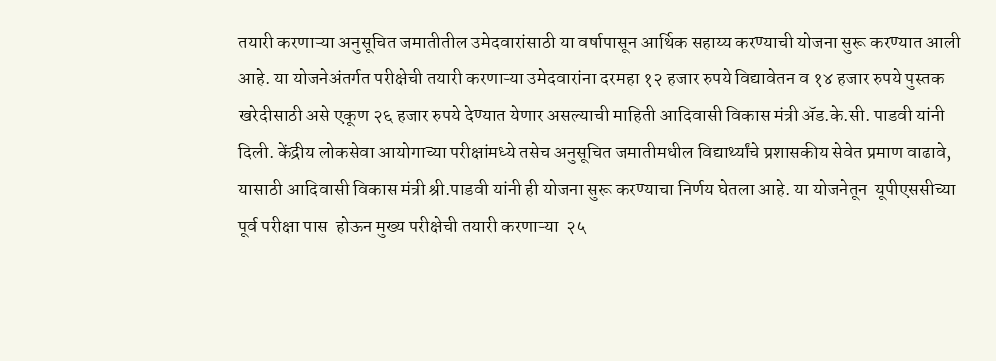तयारी करणाऱ्या अनुसूचित जमातीतील उमेदवारांसाठी या वर्षापासून आर्थिक सहाय्य करण्याची योजना सुरू करण्यात आली आहे. या योजनेअंतर्गत परीक्षेची तयारी करणाऱ्या उमेदवारांना दरमहा १२ हजार रुपये विद्यावेतन व १४ हजार रुपये पुस्तक खरेदीसाठी असे एकूण २६ हजार रुपये देण्यात येणार असल्याची माहिती आदिवासी विकास मंत्री ॲड.के.सी. पाडवी यांनी दिली. केंद्रीय लोकसेवा आयोगाच्या परीक्षांमध्ये तसेच अनुसूचित जमातीमधील विद्यार्थ्यांचे प्रशासकीय सेवेत प्रमाण वाढावे, यासाठी आदिवासी विकास मंत्री श्री.पाडवी यांनी ही योजना सुरू करण्याचा निर्णय घेतला आहे. या योजनेतून  यूपीएससीच्या पूर्व परीक्षा पास  होऊन मुख्य परीक्षेची तयारी करणाऱ्या  २५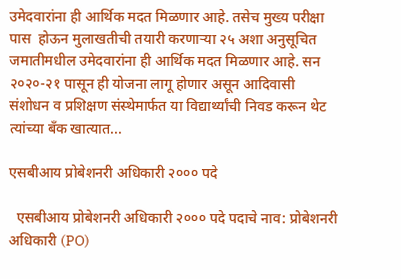उमेदवारांना ही आर्थिक मदत मिळणार आहे. तसेच मुख्य परीक्षा पास  होऊन मुलाखतीची तयारी करणाऱ्या २५ अशा अनुसूचित जमातीमधील उमेदवारांना ही आर्थिक मदत मिळणार आहे. सन २०२०-२१ पासून ही योजना लागू होणार असून आदिवासी संशोधन व प्रशिक्षण संस्थेमार्फत या विद्यार्थ्यांची निवड करून थेट त्यांच्या बँक खात्यात...

एसबीआय प्रोबेशनरी अधिकारी २००० पदे

  एसबीआय प्रोबेशनरी अधिकारी २००० पदे पदाचे नाव: प्रोबेशनरी अधिकारी (PO)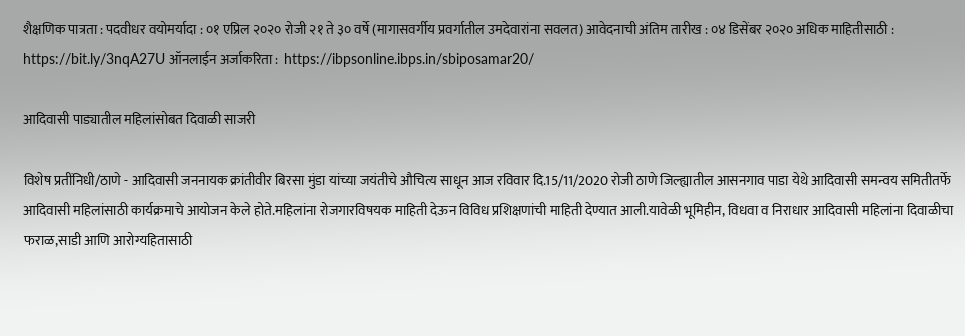शैक्षणिक पात्रता : पदवीधर वयोमर्यादा : ०१ एप्रिल २०२० रोजी २१ ते ३० वर्षे (मागासवर्गीय प्रवर्गातील उमदेवारांना सवलत) आवेदनाची अंतिम तारीख : ०४ डिसेंबर २०२० अधिक माहितीसाठी :  https://bit.ly/3nqA27U ऑनलाईन अर्जाकरिता :  https://ibpsonline.ibps.in/sbiposamar20/

आदिवासी पाड्यातील महिलांसोबत दिवाळी साजरी

विशेष प्रतींनिधी/ठाणे - आदिवासी जननायक क्रांतीवीर बिरसा मुंडा यांच्या जयंतीचे औचित्य साधून आज रविवार दि.15/11/2020 रोजी ठाणे जिल्ह्यातील आसनगाव पाडा येथे आदिवासी समन्वय समितीतर्फे आदिवासी महिलांसाठी कार्यक्रमाचे आयोजन केले होते.महिलांना रोजगारविषयक माहिती देऊन विविध प्रशिक्षणांची माहिती देण्यात आली.यावेळी भूमिहीन, विधवा व निराधार आदिवासी महिलांना दिवाळीचा फराळ,साडी आणि आरोग्यहितासाठी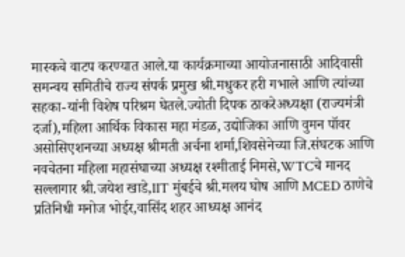मास्कचे वाटप करण्यात आले.या कार्यक्रमाच्या आयोजनासाठी आदिवासी समन्वय समितीचे राज्य संपर्क प्रमुख श्री.मधुकर हरी गभाले आणि त्यांच्या सहका-यांनी विशेष परिश्रम घेतले.ज्योती दिपक ठाकरेअध्यक्षा (राज्यमंत्री दर्जा),महिला आर्थिक विकास महा मंडळ, उद्योजिका आणि वुमन पॉवर असोसिएशनच्या अध्यक्ष श्रीमती अर्चना शर्मा,शिवसेनेच्या जि.संघटक आणि नवचेतना महिला महासंघाच्या अध्यक्ष रश्मीताई निमसे,WTCचे मानद सल्लागार श्री.जयेश खाडे,IIT मुंबईचे श्री.मलय घोष आणि MCED ठाणेचे प्रतिनिधी मनोज भोईर,वासिंद शहर आध्यक्ष आनंद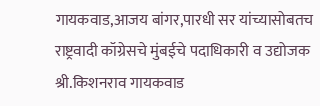गायकवाड,आजय बांगर,पारधी सर यांच्यासोबतच राष्ट्रवादी कॉग्रेसचे मुंबईचे पदाधिकारी व उद्योजक श्री.किशनराव गायकवाड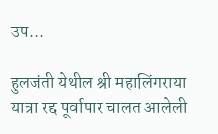उप...

हुलजंती येथील श्री महालिंगराया यात्रा रद्द पूर्वापार चालत आलेली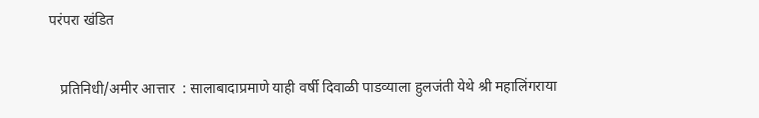परंपरा खंडित

   प्रतिनिधी/अमीर आत्तार  : सालाबादाप्रमाणे याही वर्षी दिवाळी पाडव्याला हुलजंती येथे श्री महालिंगराया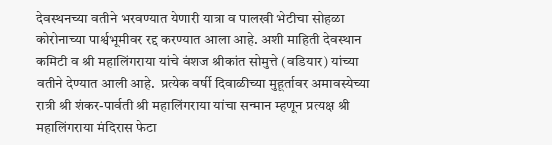देवस्थनच्या वतीने भरवण्यात येणारी यात्रा व पालखी भेटीचा सोहळा कोरोनाच्या पार्श्वभूमीवर रद्द करण्यात आला आहे. अशी माहिती देवस्थान कमिटी व श्री महालिंगराया यांचे वंशज श्रीकांत सोमुत्ते (वडियार) यांच्या वतीने देण्यात आली आहे.  प्रत्येक वर्षी दिवाळीच्या मुहूर्तावर अमावस्येच्या रात्री श्री शंकर-पार्वती श्री महालिंगराया यांचा सन्मान म्हणून प्रत्यक्ष श्री महालिंगराया मंदिरास फेटा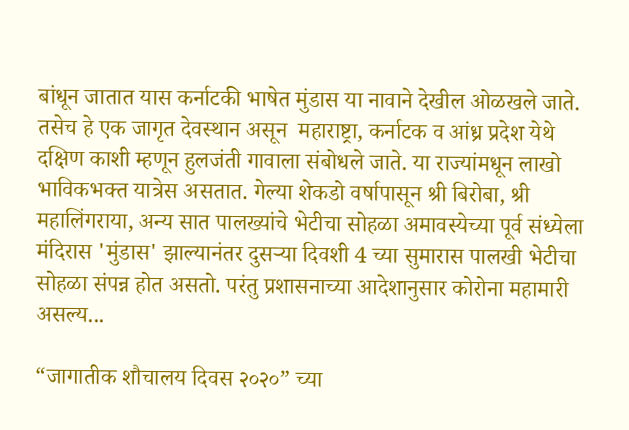बांधून जातात यास कर्नाटकी भाषेत मुंडास या नावाने देखील ओळखले जाते. तसेच हे एक जागृत देवस्थान असून  महाराष्ट्रा, कर्नाटक व आंध्र प्रदेश येथे दक्षिण काशी म्हणून हुलजंती गावाला संबोधले जाते. या राज्यांमधून लाखो भाविकभक्त यात्रेस असतात. गेल्या शेकडो वर्षापासून श्री बिरोबा, श्री महालिंगराया, अन्य सात पालख्यांचे भेटीचा सोहळा अमावस्येच्या पूर्व संध्येला मंदिरास 'मुंडास' झाल्यानंतर दुसऱ्या दिवशी 4 च्या सुमारास पालखी भेटीचा सोहळा संपन्न होत असतो. परंतु प्रशासनाच्या आदेशानुसार कोरोना महामारी  असल्य...

“जागातीक शौचालय दिवस २०२०” च्या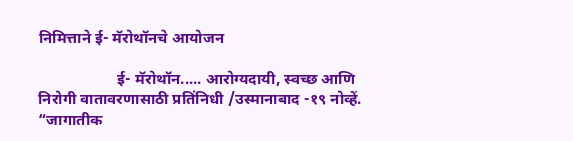निमित्ताने ई- मॅरोथॉनचे आयोजन

                    ई- मॅरोथॉन..... आरोग्यदायी, स्वच्छ आणि निरोगी वातावरणासाठी प्रतिंनिधी /उस्मानाबाद -१९ नोव्हें.  “जागातीक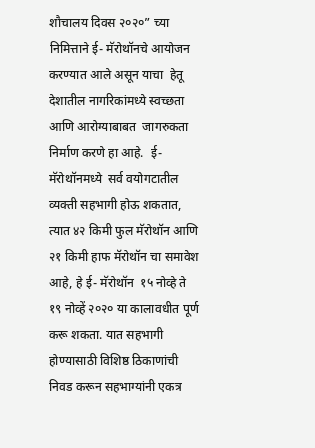शौचालय दिवस २०२०” च्या निमित्ताने ई- मॅरोथॉनचे आयोजन करण्यात आले असून याचा  हेतू देशातील नागरिकांमध्ये स्वच्छता आणि आरोग्याबाबत  जागरुकता निर्माण करणे हा आहे.  ई- मॅरोथॉनमध्ये  सर्व वयोगटातील व्यक्ती सहभागी होऊ शकतात, त्यात ४२ किमी फुल मॅरोथॉन आणि २१ किमी हाफ मॅरोथॉन चा समावेश आहे, हे ई- मॅरोथॉन  १५ नोव्हे ते १९ नोव्हें २०२० या कालावधीत पूर्ण करू शकता. यात सहभागी होण्यासाठी विशिष्ठ ठिकाणांची निवड करून सहभाग्यांनी एकत्र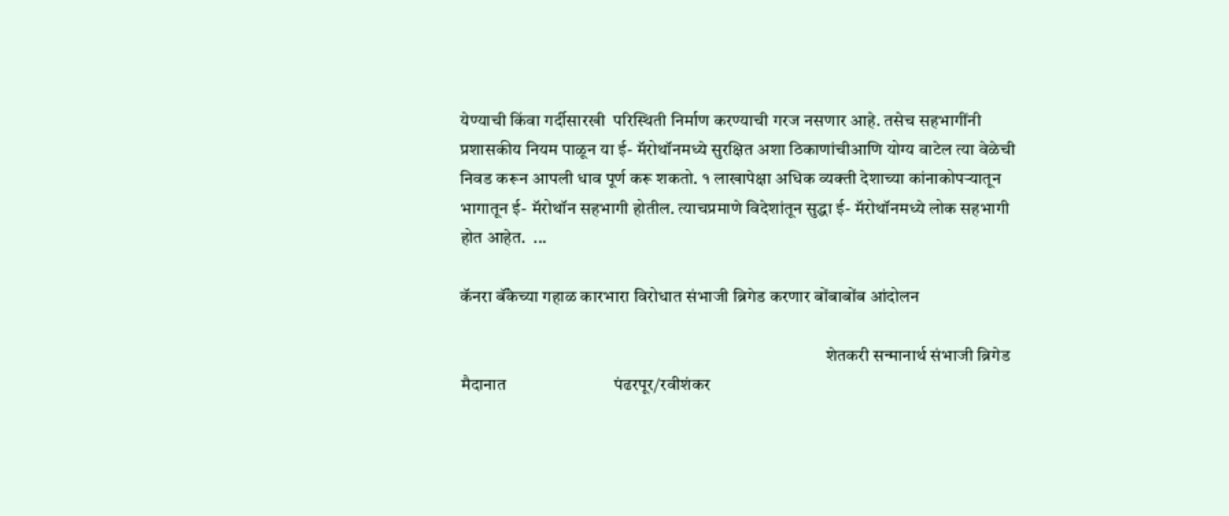येण्याची किंवा गर्दीसारखी  परिस्थिती निर्माण करण्याची गरज नसणार आहे. तसेच सहभागींनी प्रशासकीय नियम पाळून या ई- मॅरोथॉनमध्ये सुरक्षित अशा ठिकाणांचीआणि योग्य वाटेल त्या वेळेची निवड करून आपली धाव पूर्ण करू शकतो. १ लाखापेक्षा अधिक व्यक्ती देशाच्या कांनाकोपर्‍यातून भागातून ई- मॅरोथॉन सहभागी होतील. त्याचप्रमाणे विदेशांतून सुद्धा ई- मॅरोथॉनमध्ये लोक सहभागी होत आहेत.  ...

कॅनरा बॅंकेच्या गहाळ कारभारा विरोधात संभाजी ब्रिगेड करणार बोंबाबोंब आंदोलन

                                                                                                        शेतकरी सन्मानार्थ संभाजी ब्रिगेड मैदानात                          पंढरपूर/रवीशंकर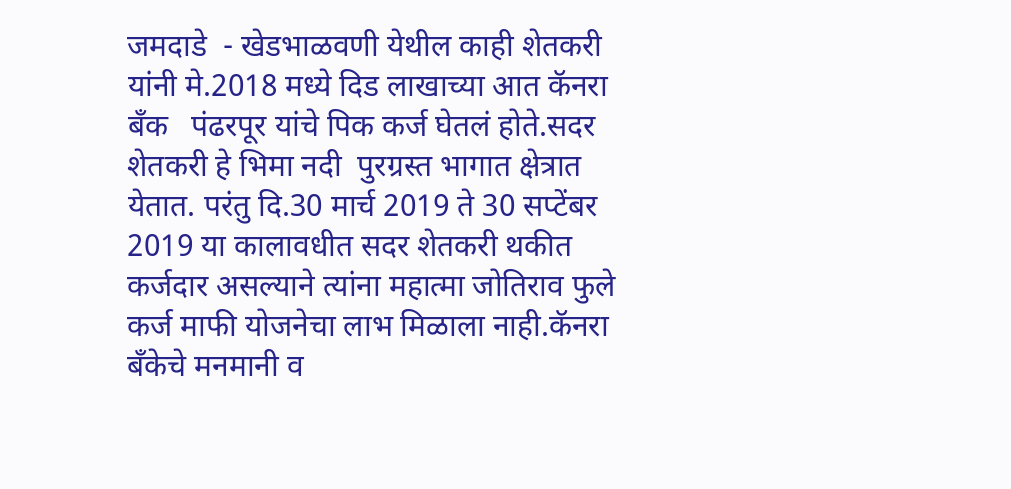जमदाडे  - खेडभाळवणी येथील काही शेतकरी यांनी मे.2018 मध्ये दिड लाखाच्या आत कॅनरा बॅंक   पंढरपूर यांचे पिक कर्ज घेतलं होते.सदर शेतकरी हे भिमा नदी  पुरग्रस्त भागात क्षेत्रात येतात. परंतु दि.30 मार्च 2019 ते 30 सप्टेंबर 2019 या कालावधीत सदर शेतकरी थकीत कर्जदार असल्याने त्यांना महात्मा जोतिराव फुले  कर्ज माफी योजनेचा लाभ मिळाला नाही.कॅनरा बॅंकेचे मनमानी व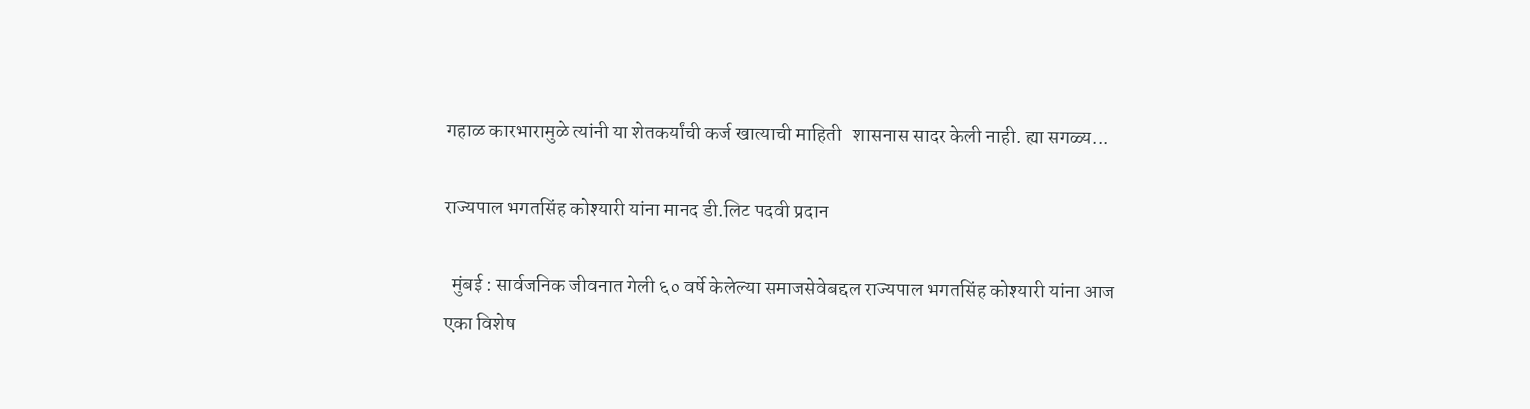गहाळ कारभारामुळे त्यांनी या शेतकर्यांची कर्ज खात्याची माहिती   शासनास सादर केली नाही. ह्या सगळ्य...

राज्यपाल भगतसिंह कोश्यारी यांना मानद डी.लिट पदवी प्रदान

  मुंबई : सार्वजनिक जीवनात गेली ६० वर्षे केलेल्या समाजसेवेबद्दल राज्यपाल भगतसिंह कोश्यारी यांना आज एका विशेष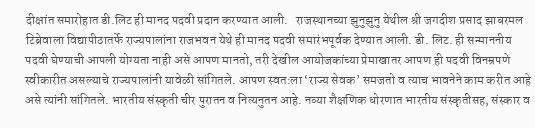दीक्षांत समारोहात डी.लिट ही मानद पदवी प्रदान करण्यात आली.   राजस्थानच्या झुनुझुनु येथील श्री जगदीश प्रसाद झाबरमल टिब्रेवाला विद्यापीठातर्फे राज्यपालांना राजभवन येथे ही मानद पदवी समारंभपूर्वक देण्यात आली. डी. लिट. ही सन्माननीय पदवी घेण्याची आपली योग्यता नाही असे आपण मानतो, तरी देखील आयोजकांच्या प्रेमाखातर आपण ही पदवी विनम्रपणे स्वीकारीत असल्याचे राज्यपालांनी यावेळी सांगितले. आपण स्वत:ला ‘राज्य सेवक’ समजतो व त्याच भावनेने काम करीत आहे असे त्यांनी सांगितले. भारतीय संस्कृती चीर पुरातन व नित्यनुतन आहे. नव्या शैक्षणिक धोरणात भारतीय संस्कृतीसह, संस्कार व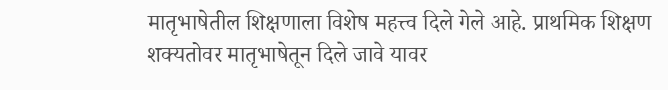मातृभाषेतील शिक्षणाला विशेष महत्त्व दिले गेले आहे. प्राथमिक शिक्षण शक्यतोवर मातृभाषेतून दिले जावे यावर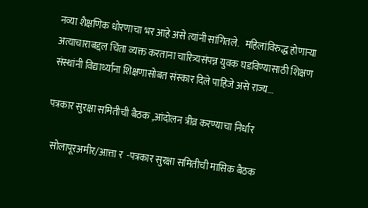नव्या शैक्षणिक धोरणाचा भर आहे असे त्यांनी सांगितले.   महिलांविरुद्ध होणाऱ्या अत्याचाराबद्दल चिंता व्यक्त करताना चारित्र्यसंपन्न युवक घडविण्यासाठी शिक्षण संस्थांनी विद्यार्थ्यांना शिक्षणासोबत संस्कार दिले पाहिजे असे राज्य...

पत्रकार सुरक्षा समितीची बैठक ,आंदोलन त्रीव्र करण्याचा निर्धार

  सोलापूरअमीर/आत्ता र  -पत्रकार सुरक्षा समितीची मासिक बैठक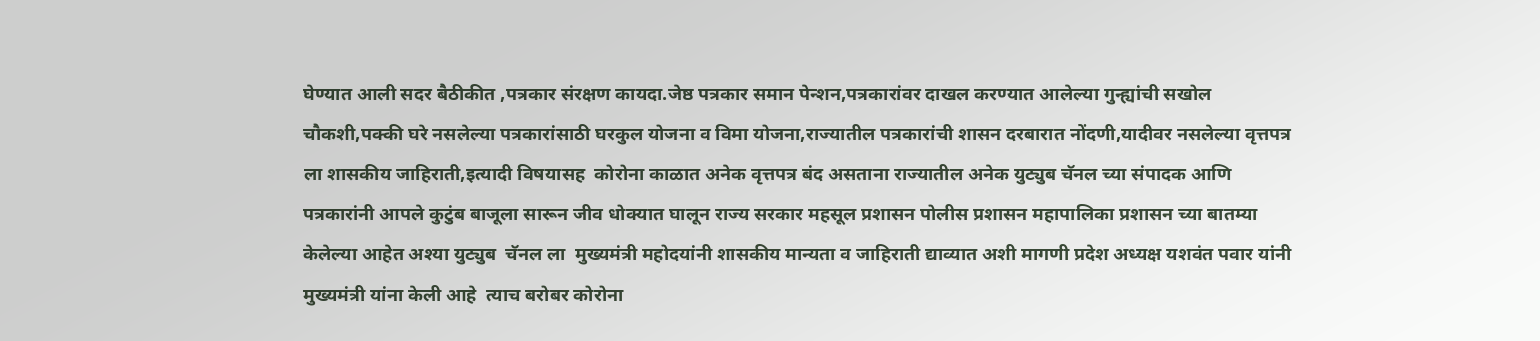घेण्यात आली सदर बैठीकीत ,पत्रकार संरक्षण कायदा.जेष्ठ पत्रकार समान पेन्शन,पत्रकारांवर दाखल करण्यात आलेल्या गुन्ह्यांची सखोल चौकशी,पक्की घरे नसलेल्या पत्रकारांसाठी घरकुल योजना व विमा योजना,राज्यातील पत्रकारांची शासन दरबारात नोंदणी,यादीवर नसलेल्या वृत्तपत्र ला शासकीय जाहिराती,इत्यादी विषयासह  कोरोना काळात अनेक वृत्तपत्र बंद असताना राज्यातील अनेक युट्युब चॅनल च्या संपादक आणि पत्रकारांनी आपले कुटुंब बाजूला सारून जीव धोक्यात घालून राज्य सरकार महसूल प्रशासन पोलीस प्रशासन महापालिका प्रशासन च्या बातम्या केलेल्या आहेत अश्या युट्युब  चॅनल ला  मुख्यमंत्री महोदयांनी शासकीय मान्यता व जाहिराती द्याव्यात अशी मागणी प्रदेश अध्यक्ष यशवंत पवार यांनी मुख्यमंत्री यांना केली आहे  त्याच बरोबर कोरोना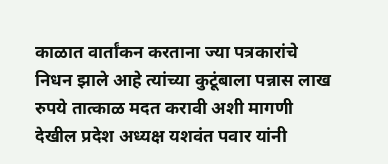काळात वार्तांकन करताना ज्या पत्रकारांचे निधन झाले आहे त्यांच्या कुटूंबाला पन्नास लाख रुपये तात्काळ मदत करावी अशी मागणी देखील प्रदेश अध्यक्ष यशवंत पवार यांनी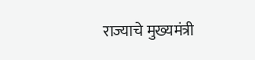राज्याचे मुख्यमंत्री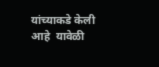यांच्याकडे केली आहे  यावेळी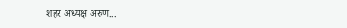शहर अध्यक्ष अरुण...